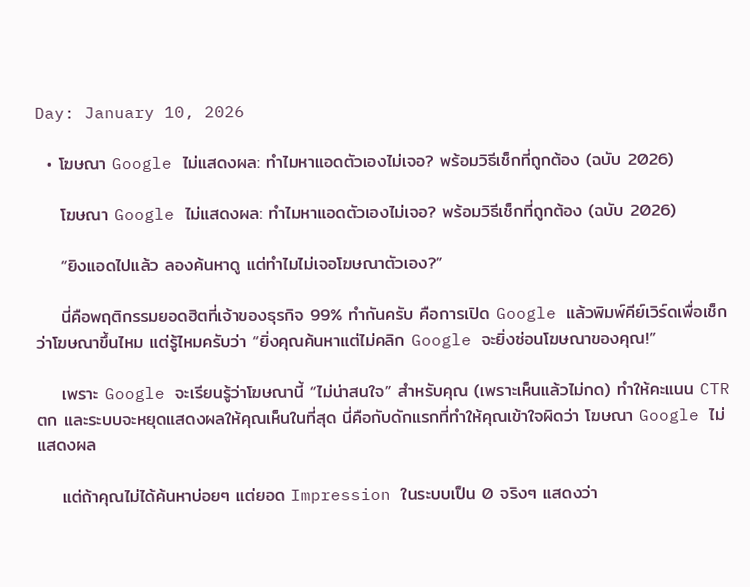Day: January 10, 2026

  • โฆษณา Google ไม่แสดงผล: ทำไมหาแอดตัวเองไม่เจอ? พร้อมวิธีเช็กที่ถูกต้อง (ฉบับ 2026)

    โฆษณา Google ไม่แสดงผล: ทำไมหาแอดตัวเองไม่เจอ? พร้อมวิธีเช็กที่ถูกต้อง (ฉบับ 2026)

    “ยิงแอดไปแล้ว ลองค้นหาดู แต่ทำไมไม่เจอโฆษณาตัวเอง?”

    นี่คือพฤติกรรมยอดฮิตที่เจ้าของธุรกิจ 99% ทำกันครับ คือการเปิด Google แล้วพิมพ์คีย์เวิร์ดเพื่อเช็กว่าโฆษณาขึ้นไหม แต่รู้ไหมครับว่า “ยิ่งคุณค้นหาแต่ไม่คลิก Google จะยิ่งซ่อนโฆษณาของคุณ!”

    เพราะ Google จะเรียนรู้ว่าโฆษณานี้ “ไม่น่าสนใจ” สำหรับคุณ (เพราะเห็นแล้วไม่กด) ทำให้คะแนน CTR ตก และระบบจะหยุดแสดงผลให้คุณเห็นในที่สุด นี่คือกับดักแรกที่ทำให้คุณเข้าใจผิดว่า โฆษณา Google ไม่แสดงผล

    แต่ถ้าคุณไม่ได้ค้นหาบ่อยๆ แต่ยอด Impression ในระบบเป็น 0 จริงๆ แสดงว่า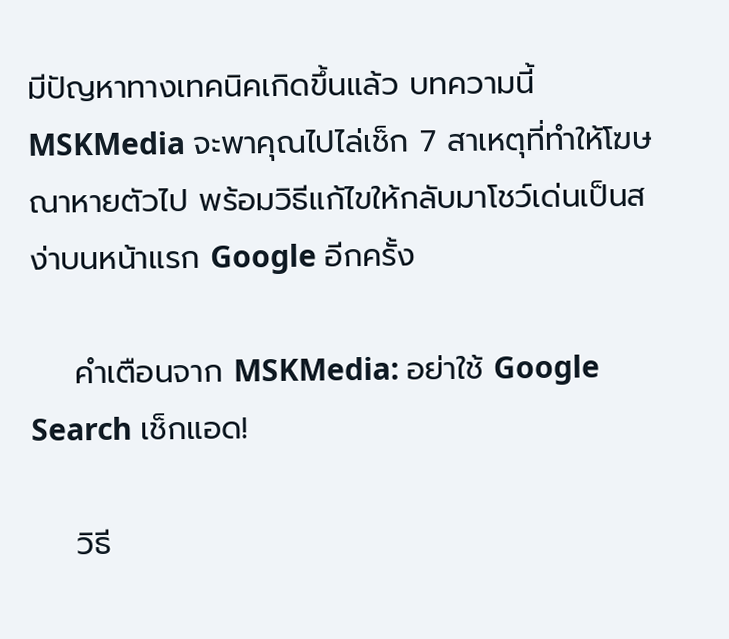มีปัญหาทางเทคนิคเกิดขึ้นแล้ว บทความนี้ MSKMedia จะพาคุณไปไล่เช็ก 7 สาเหตุที่ทำให้โฆษณาหายตัวไป พร้อมวิธีแก้ไขให้กลับมาโชว์เด่นเป็นสง่าบนหน้าแรก Google อีกครั้ง

    คำเตือนจาก MSKMedia: อย่าใช้ Google Search เช็กแอด!

    วิธี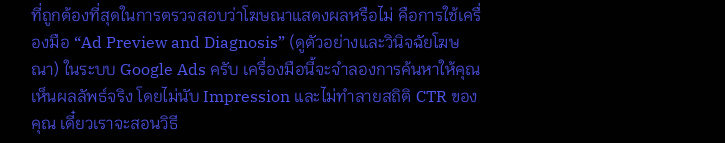ที่ถูกต้องที่สุดในการตรวจสอบว่าโฆษณาแสดงผลหรือไม่ คือการใช้เครื่องมือ “Ad Preview and Diagnosis” (ดูตัวอย่างและวินิจฉัยโฆษณา) ในระบบ Google Ads ครับ เครื่องมือนี้จะจำลองการค้นหาให้คุณเห็นผลลัพธ์จริง โดยไม่นับ Impression และไม่ทำลายสถิติ CTR ของคุณ เดี๋ยวเราจะสอนวิธี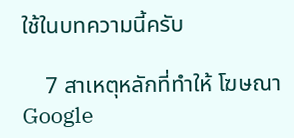ใช้ในบทความนี้ครับ

    7 สาเหตุหลักที่ทำให้ โฆษณา Google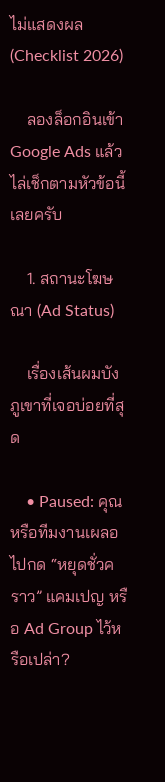ไม่แสดงผล (Checklist 2026)

    ลองล็อกอินเข้า Google Ads แล้วไล่เช็กตามหัวข้อนี้เลยครับ

    1. สถานะโฆษณา (Ad Status)

    เรื่องเส้นผมบังภูเขาที่เจอบ่อยที่สุด

    • Paused: คุณหรือทีมงานเผลอไปกด “หยุดชั่วคราว” แคมเปญ หรือ Ad Group ไว้หรือเปล่า?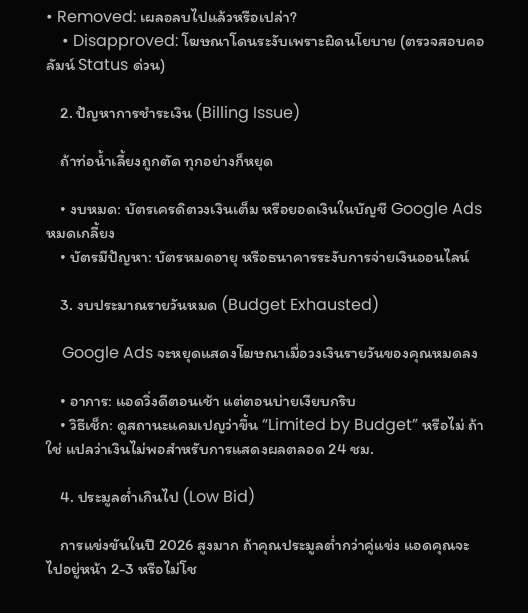• Removed: เผลอลบไปแล้วหรือเปล่า?
    • Disapproved: โฆษณาโดนระงับเพราะผิดนโยบาย (ตรวจสอบคอลัมน์ Status ด่วน)

    2. ปัญหาการชำระเงิน (Billing Issue)

    ถ้าท่อน้ำเลี้ยงถูกตัด ทุกอย่างก็หยุด

    • งบหมด: บัตรเครดิตวงเงินเต็ม หรือยอดเงินในบัญชี Google Ads หมดเกลี้ยง
    • บัตรมีปัญหา: บัตรหมดอายุ หรือธนาคารระงับการจ่ายเงินออนไลน์

    3. งบประมาณรายวันหมด (Budget Exhausted)

    Google Ads จะหยุดแสดงโฆษณาเมื่อวงเงินรายวันของคุณหมดลง

    • อาการ: แอดวิ่งดีตอนเช้า แต่ตอนบ่ายเงียบกริบ
    • วิธีเช็ก: ดูสถานะแคมเปญว่าขึ้น “Limited by Budget” หรือไม่ ถ้าใช่ แปลว่าเงินไม่พอสำหรับการแสดงผลตลอด 24 ชม.

    4. ประมูลต่ำเกินไป (Low Bid)

    การแข่งขันในปี 2026 สูงมาก ถ้าคุณประมูลต่ำกว่าคู่แข่ง แอดคุณจะไปอยู่หน้า 2-3 หรือไม่โช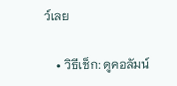ว์เลย

    • วิธีเช็ก: ดูคอลัมน์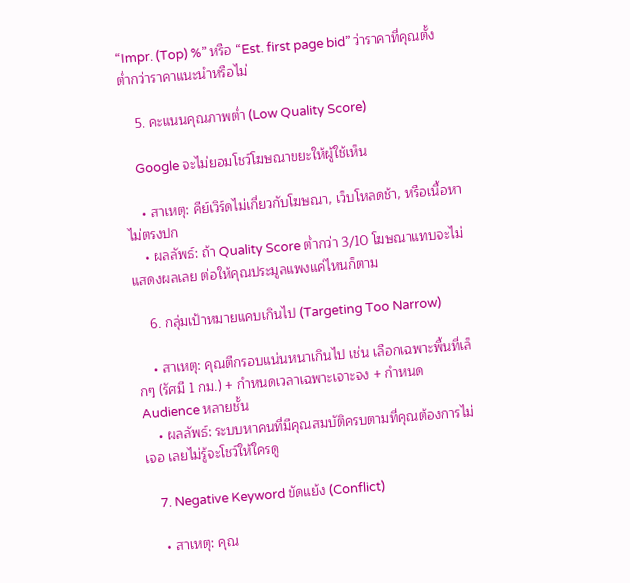“Impr. (Top) %” หรือ “Est. first page bid” ว่าราคาที่คุณตั้ง ต่ำกว่าราคาแนะนำหรือไม่

    5. คะแนนคุณภาพต่ำ (Low Quality Score)

    Google จะไม่ยอมโชว์โฆษณาขยะให้ผู้ใช้เห็น

    • สาเหตุ: คีย์เวิร์ดไม่เกี่ยวกับโฆษณา, เว็บโหลดช้า, หรือเนื้อหาไม่ตรงปก
    • ผลลัพธ์: ถ้า Quality Score ต่ำกว่า 3/10 โฆษณาแทบจะไม่แสดงผลเลย ต่อให้คุณประมูลแพงแค่ไหนก็ตาม

    6. กลุ่มเป้าหมายแคบเกินไป (Targeting Too Narrow)

    • สาเหตุ: คุณตีกรอบแน่นหนาเกินไป เช่น เลือกเฉพาะพื้นที่เล็กๆ (รัศมี 1 กม.) + กำหนดเวลาเฉพาะเจาะจง + กำหนด Audience หลายชั้น
    • ผลลัพธ์: ระบบหาคนที่มีคุณสมบัติครบตามที่คุณต้องการไม่เจอ เลยไม่รู้จะโชว์ให้ใครดู

    7. Negative Keyword ขัดแย้ง (Conflict)

    • สาเหตุ: คุณ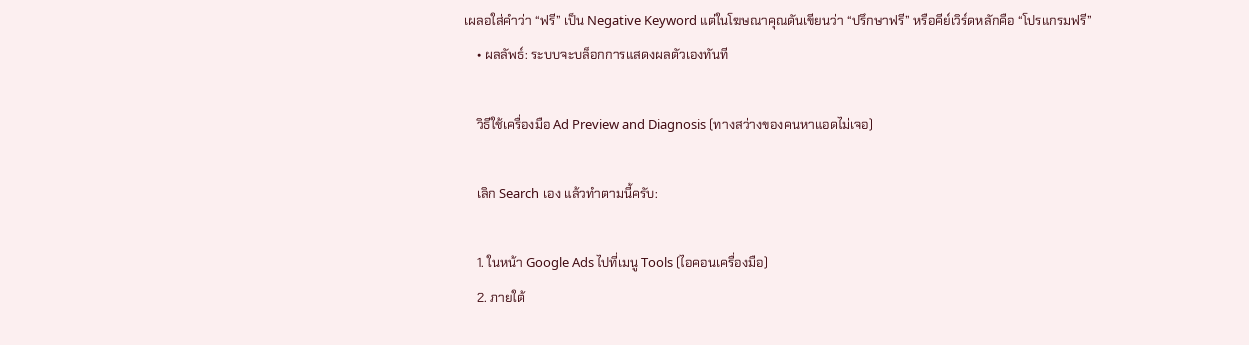เผลอใส่คำว่า “ฟรี” เป็น Negative Keyword แต่ในโฆษณาคุณดันเขียนว่า “ปรึกษาฟรี” หรือคีย์เวิร์ดหลักคือ “โปรแกรมฟรี”
    • ผลลัพธ์: ระบบจะบล็อกการแสดงผลตัวเองทันที

    วิธีใช้เครื่องมือ Ad Preview and Diagnosis (ทางสว่างของคนหาแอดไม่เจอ)

    เลิก Search เอง แล้วทำตามนี้ครับ:

    1. ในหน้า Google Ads ไปที่เมนู Tools (ไอคอนเครื่องมือ)
    2. ภายใต้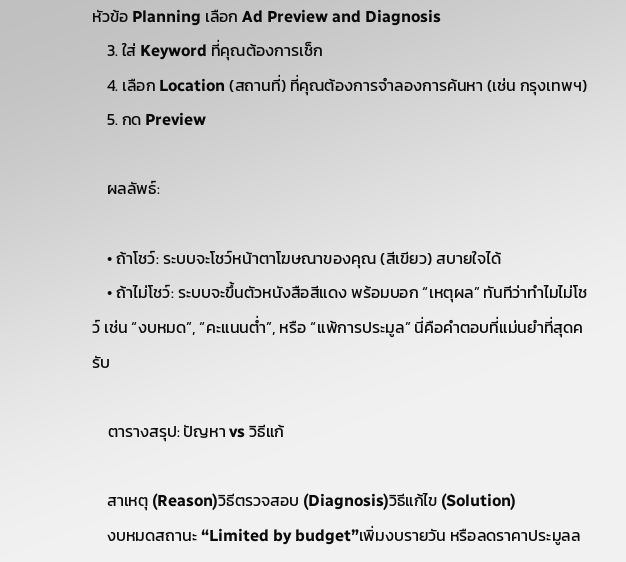หัวข้อ Planning เลือก Ad Preview and Diagnosis
    3. ใส่ Keyword ที่คุณต้องการเช็ก
    4. เลือก Location (สถานที่) ที่คุณต้องการจำลองการค้นหา (เช่น กรุงเทพฯ)
    5. กด Preview

    ผลลัพธ์:

    • ถ้าโชว์: ระบบจะโชว์หน้าตาโฆษณาของคุณ (สีเขียว) สบายใจได้
    • ถ้าไม่โชว์: ระบบจะขึ้นตัวหนังสือสีแดง พร้อมบอก “เหตุผล” ทันทีว่าทำไมไม่โชว์ เช่น “งบหมด”, “คะแนนต่ำ”, หรือ “แพ้การประมูล” นี่คือคำตอบที่แม่นยำที่สุดครับ

    ตารางสรุป: ปัญหา vs วิธีแก้

    สาเหตุ (Reason)วิธีตรวจสอบ (Diagnosis)วิธีแก้ไข (Solution)
    งบหมดสถานะ “Limited by budget”เพิ่มงบรายวัน หรือลดราคาประมูลล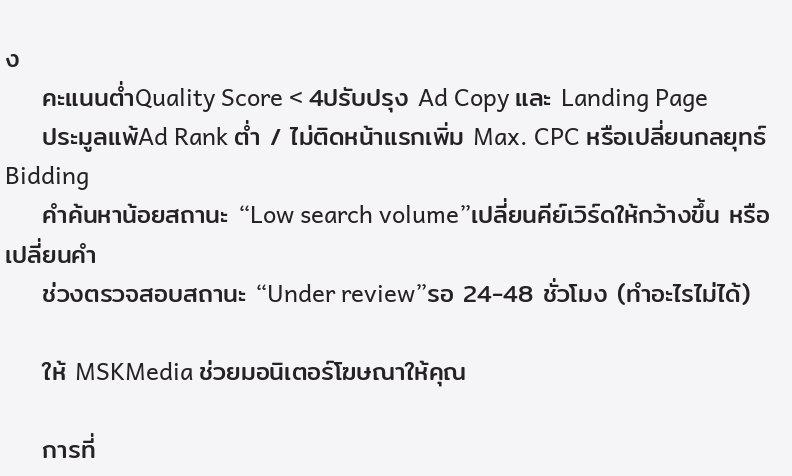ง
    คะแนนต่ำQuality Score < 4ปรับปรุง Ad Copy และ Landing Page
    ประมูลแพ้Ad Rank ต่ำ / ไม่ติดหน้าแรกเพิ่ม Max. CPC หรือเปลี่ยนกลยุทธ์ Bidding
    คำค้นหาน้อยสถานะ “Low search volume”เปลี่ยนคีย์เวิร์ดให้กว้างขึ้น หรือเปลี่ยนคำ
    ช่วงตรวจสอบสถานะ “Under review”รอ 24-48 ชั่วโมง (ทำอะไรไม่ได้)

    ให้ MSKMedia ช่วยมอนิเตอร์โฆษณาให้คุณ

    การที่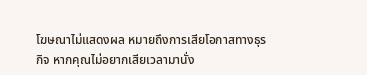โฆษณาไม่แสดงผล หมายถึงการเสียโอกาสทางธุรกิจ หากคุณไม่อยากเสียเวลามานั่ง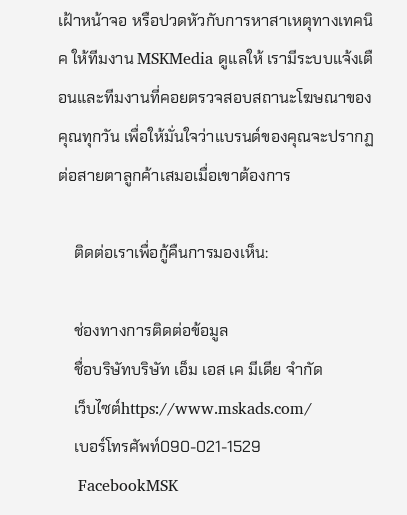เฝ้าหน้าจอ หรือปวดหัวกับการหาสาเหตุทางเทคนิค ให้ทีมงาน MSKMedia ดูแลให้ เรามีระบบแจ้งเตือนและทีมงานที่คอยตรวจสอบสถานะโฆษณาของคุณทุกวัน เพื่อให้มั่นใจว่าแบรนด์ของคุณจะปรากฏต่อสายตาลูกค้าเสมอเมื่อเขาต้องการ

    ติดต่อเราเพื่อกู้คืนการมองเห็น:

    ช่องทางการติดต่อข้อมูล
    ชื่อบริษัทบริษัท เอ็ม เอส เค มีเดีย จำกัด
    เว็บไซต์https://www.mskads.com/
    เบอร์โทรศัพท์090-021-1529
    FacebookMSK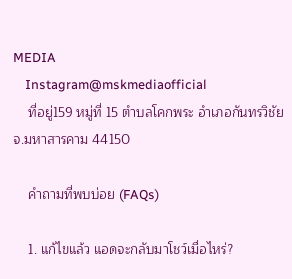MEDIA
    Instagram@mskmediaofficial
    ที่อยู่159 หมู่ที่ 15 ตำบลโคกพระ อำเภอกันทรวิชัย จ.มหาสารคาม 44150

    คำถามที่พบบ่อย (FAQs)

    1. แก้ไขแล้ว แอดจะกลับมาโชว์เมื่อไหร่?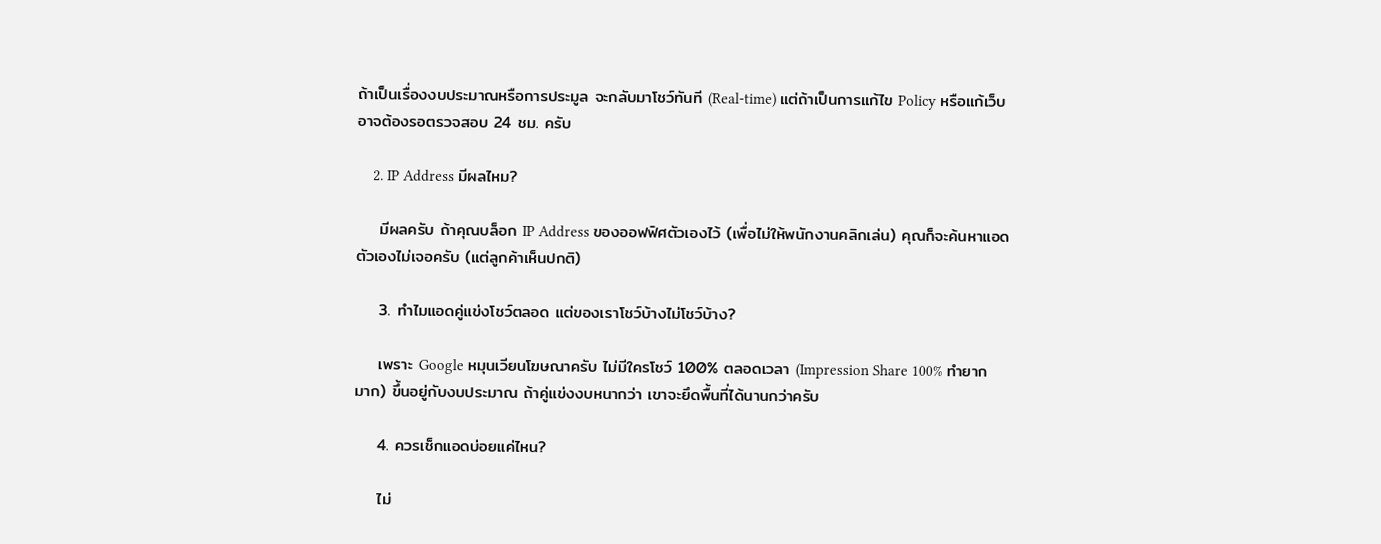ถ้าเป็นเรื่องงบประมาณหรือการประมูล จะกลับมาโชว์ทันที (Real-time) แต่ถ้าเป็นการแก้ไข Policy หรือแก้เว็บ อาจต้องรอตรวจสอบ 24 ชม. ครับ

    2. IP Address มีผลไหม?

    มีผลครับ ถ้าคุณบล็อก IP Address ของออฟฟิศตัวเองไว้ (เพื่อไม่ให้พนักงานคลิกเล่น) คุณก็จะค้นหาแอดตัวเองไม่เจอครับ (แต่ลูกค้าเห็นปกติ)

    3. ทำไมแอดคู่แข่งโชว์ตลอด แต่ของเราโชว์บ้างไม่โชว์บ้าง?

    เพราะ Google หมุนเวียนโฆษณาครับ ไม่มีใครโชว์ 100% ตลอดเวลา (Impression Share 100% ทำยากมาก) ขึ้นอยู่กับงบประมาณ ถ้าคู่แข่งงบหนากว่า เขาจะยึดพื้นที่ได้นานกว่าครับ

    4. ควรเช็กแอดบ่อยแค่ไหน?

    ไม่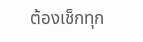ต้องเช็กทุก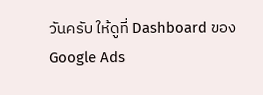วันครับ ให้ดูที่ Dashboard ของ Google Ads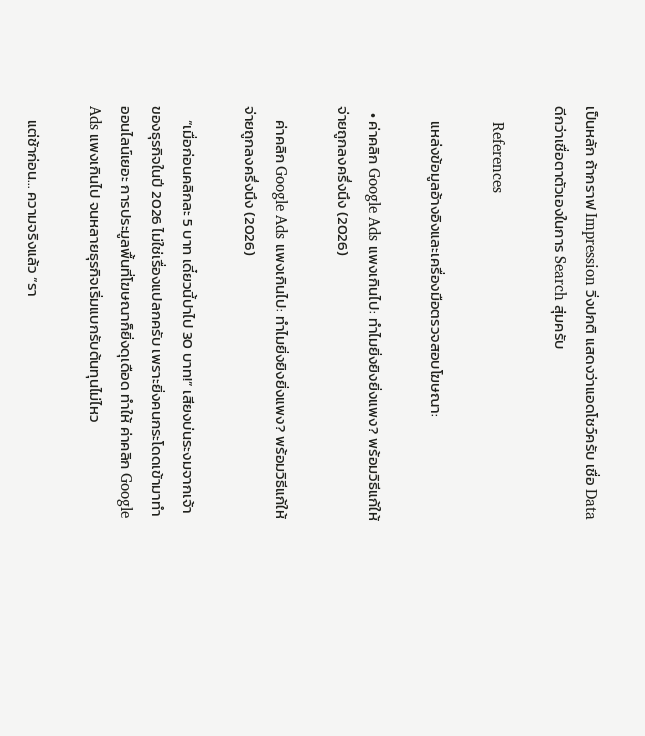เป็นหลัก ถ้ากราฟ Impression วิ่งปกติ แสดงว่าแอดโชว์ครับ เชื่อ Data ดีกว่าเชื่อตาตัวเองในการ Search สุ่มครับ

    References

    แหล่งข้อมูลอ้างอิงและเครื่องมือตรวจสอบโฆษณา:

  • ค่าคลิก Google Ads แพงเกินไป: ทำไมยิ่งยิงยิ่งแพง? พร้อมวิธีแก้ให้จ่ายถูกลงครึ่งนึง (2026)

    ค่าคลิก Google Ads แพงเกินไป: ทำไมยิ่งยิงยิ่งแพง? พร้อมวิธีแก้ให้จ่ายถูกลงครึ่งนึง (2026)

    “เมื่อก่อนคลิกละ 5 บาท เดี๋ยวนี้ปาไป 30 บาท!” เสียงบ่นระงมจากเจ้าของธุรกิจในปี 2026 ไม่ใช่เรื่องแปลกครับ เพราะยิ่งคนกระโดดเข้ามาทำออนไลน์เยอะ การประมูลพื้นที่โฆษณาก็ยิ่งดุเดือด ทำให้ ค่าคลิก Google Ads แพงเกินไป จนหลายธุรกิจเริ่มแบกรับต้นทุนไม่ไหว

    แต่ช้าก่อน… ความจริงแล้ว “รา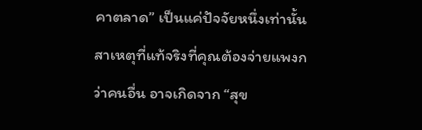คาตลาด” เป็นแค่ปัจจัยหนึ่งเท่านั้น สาเหตุที่แท้จริงที่คุณต้องจ่ายแพงกว่าคนอื่น อาจเกิดจาก “สุข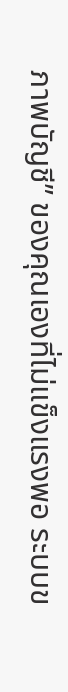ภาพบัญชี” ของคุณเองที่ไม่แข็งแรงพอ ระบบข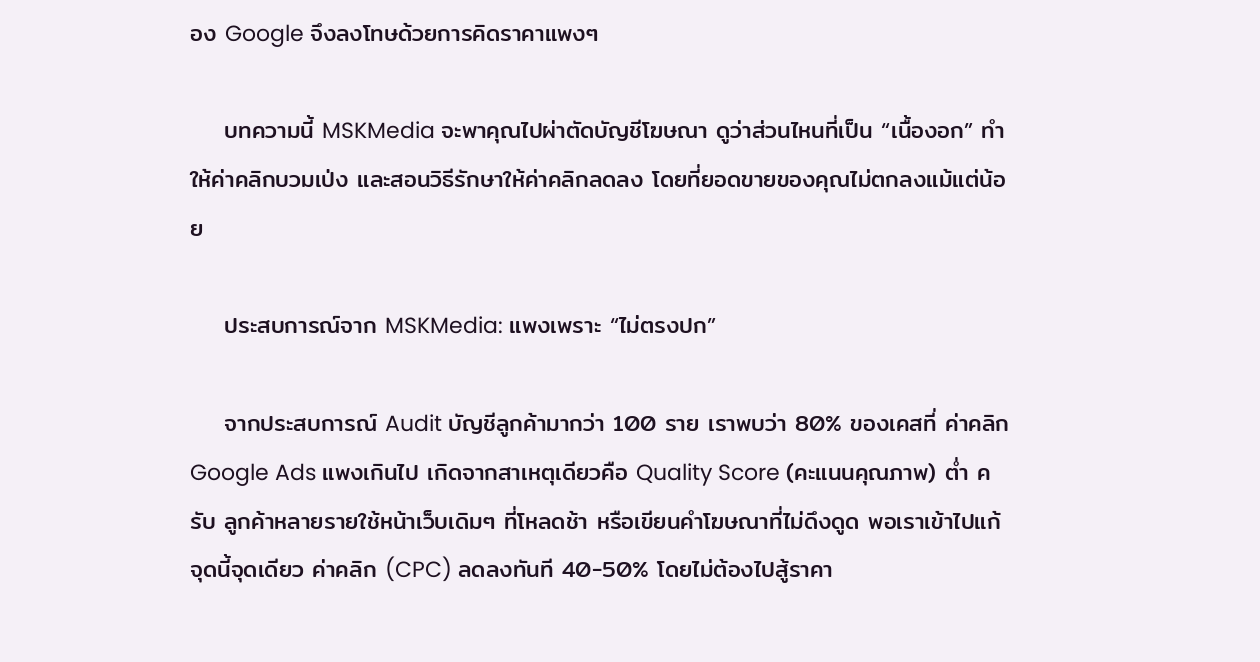อง Google จึงลงโทษด้วยการคิดราคาแพงๆ

    บทความนี้ MSKMedia จะพาคุณไปผ่าตัดบัญชีโฆษณา ดูว่าส่วนไหนที่เป็น “เนื้องอก” ทำให้ค่าคลิกบวมเป่ง และสอนวิธีรักษาให้ค่าคลิกลดลง โดยที่ยอดขายของคุณไม่ตกลงแม้แต่น้อย

    ประสบการณ์จาก MSKMedia: แพงเพราะ “ไม่ตรงปก”

    จากประสบการณ์ Audit บัญชีลูกค้ามากว่า 100 ราย เราพบว่า 80% ของเคสที่ ค่าคลิก Google Ads แพงเกินไป เกิดจากสาเหตุเดียวคือ Quality Score (คะแนนคุณภาพ) ต่ำ ครับ ลูกค้าหลายรายใช้หน้าเว็บเดิมๆ ที่โหลดช้า หรือเขียนคำโฆษณาที่ไม่ดึงดูด พอเราเข้าไปแก้จุดนี้จุดเดียว ค่าคลิก (CPC) ลดลงทันที 40-50% โดยไม่ต้องไปสู้ราคา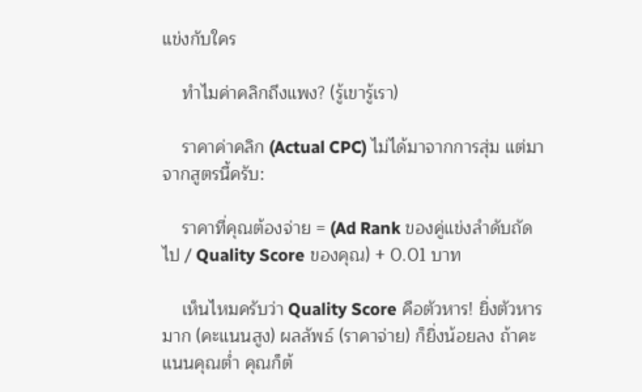แข่งกับใคร

    ทำไมค่าคลิกถึงแพง? (รู้เขารู้เรา)

    ราคาค่าคลิก (Actual CPC) ไม่ได้มาจากการสุ่ม แต่มาจากสูตรนี้ครับ:

    ราคาที่คุณต้องจ่าย = (Ad Rank ของคู่แข่งลำดับถัดไป / Quality Score ของคุณ) + 0.01 บาท

    เห็นไหมครับว่า Quality Score คือตัวหาร! ยิ่งตัวหารมาก (คะแนนสูง) ผลลัพธ์ (ราคาจ่าย) ก็ยิ่งน้อยลง ถ้าคะแนนคุณต่ำ คุณก็ต้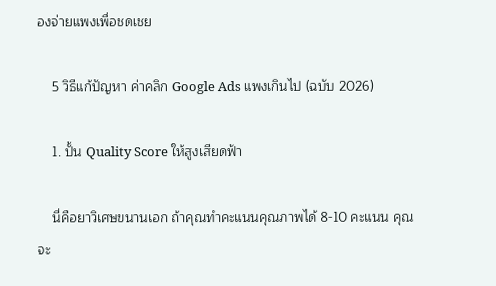องจ่ายแพงเพื่อชดเชย

    5 วิธีแก้ปัญหา ค่าคลิก Google Ads แพงเกินไป (ฉบับ 2026)

    1. ปั้น Quality Score ให้สูงเสียดฟ้า

    นี่คือยาวิเศษขนานเอก ถ้าคุณทำคะแนนคุณภาพได้ 8-10 คะแนน คุณจะ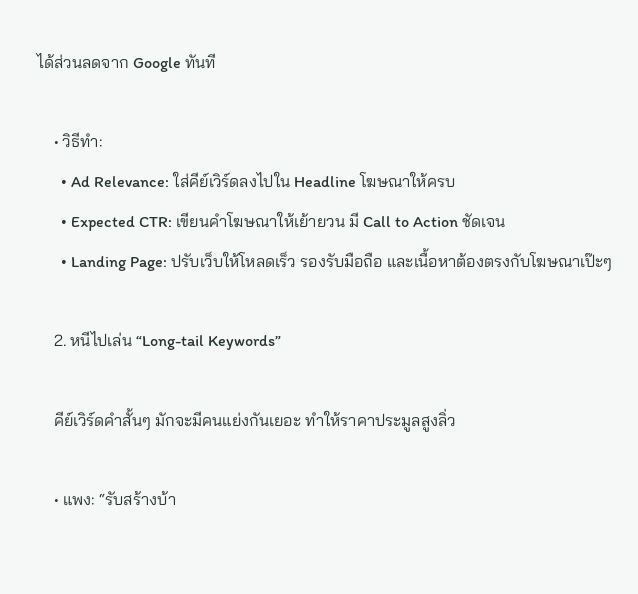ได้ส่วนลดจาก Google ทันที

    • วิธีทำ:
      • Ad Relevance: ใส่คีย์เวิร์ดลงไปใน Headline โฆษณาให้ครบ
      • Expected CTR: เขียนคำโฆษณาให้เย้ายวน มี Call to Action ชัดเจน
      • Landing Page: ปรับเว็บให้โหลดเร็ว รองรับมือถือ และเนื้อหาต้องตรงกับโฆษณาเป๊ะๆ

    2. หนีไปเล่น “Long-tail Keywords”

    คีย์เวิร์ดคำสั้นๆ มักจะมีคนแย่งกันเยอะ ทำให้ราคาประมูลสูงลิ่ว

    • แพง: “รับสร้างบ้า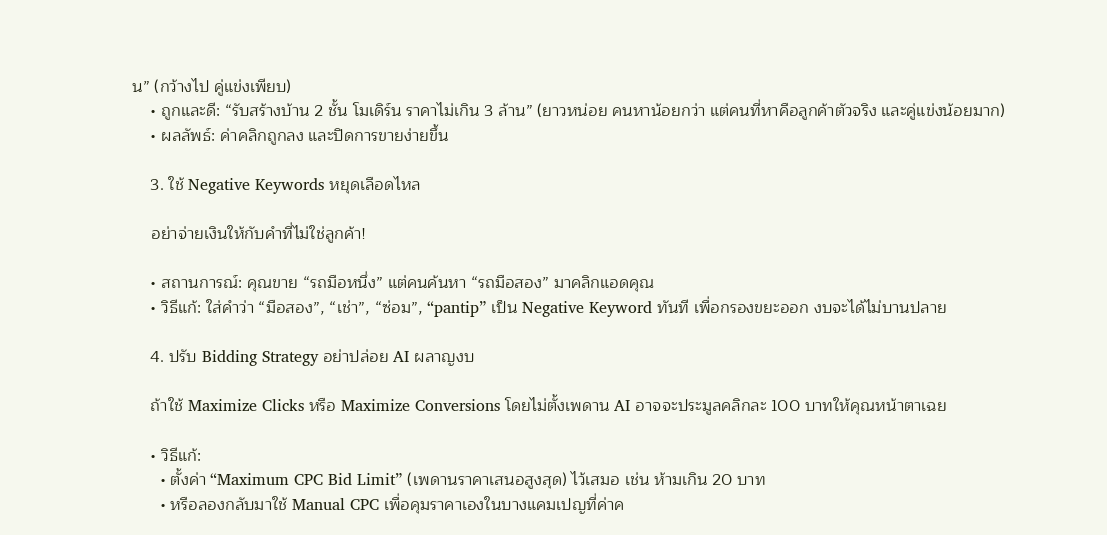น” (กว้างไป คู่แข่งเพียบ)
    • ถูกและดี: “รับสร้างบ้าน 2 ชั้น โมเดิร์น ราคาไม่เกิน 3 ล้าน” (ยาวหน่อย คนหาน้อยกว่า แต่คนที่หาคือลูกค้าตัวจริง และคู่แข่งน้อยมาก)
    • ผลลัพธ์: ค่าคลิกถูกลง และปิดการขายง่ายขึ้น

    3. ใช้ Negative Keywords หยุดเลือดไหล

    อย่าจ่ายเงินให้กับคำที่ไม่ใช่ลูกค้า!

    • สถานการณ์: คุณขาย “รถมือหนึ่ง” แต่คนค้นหา “รถมือสอง” มาคลิกแอดคุณ
    • วิธีแก้: ใส่คำว่า “มือสอง”, “เช่า”, “ซ่อม”, “pantip” เป็น Negative Keyword ทันที เพื่อกรองขยะออก งบจะได้ไม่บานปลาย

    4. ปรับ Bidding Strategy อย่าปล่อย AI ผลาญงบ

    ถ้าใช้ Maximize Clicks หรือ Maximize Conversions โดยไม่ตั้งเพดาน AI อาจจะประมูลคลิกละ 100 บาทให้คุณหน้าตาเฉย

    • วิธีแก้:
      • ตั้งค่า “Maximum CPC Bid Limit” (เพดานราคาเสนอสูงสุด) ไว้เสมอ เช่น ห้ามเกิน 20 บาท
      • หรือลองกลับมาใช้ Manual CPC เพื่อคุมราคาเองในบางแคมเปญที่ค่าค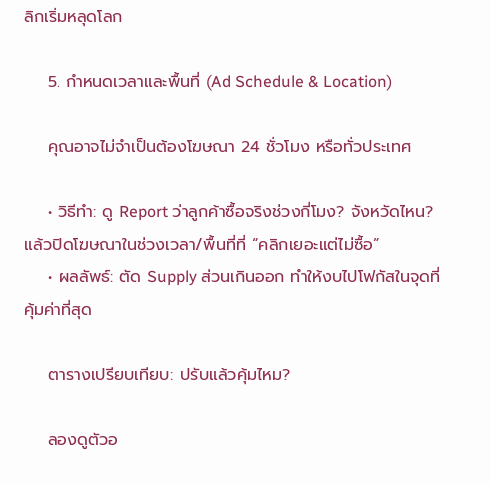ลิกเริ่มหลุดโลก

    5. กำหนดเวลาและพื้นที่ (Ad Schedule & Location)

    คุณอาจไม่จำเป็นต้องโฆษณา 24 ชั่วโมง หรือทั่วประเทศ

    • วิธีทำ: ดู Report ว่าลูกค้าซื้อจริงช่วงกี่โมง? จังหวัดไหน? แล้วปิดโฆษณาในช่วงเวลา/พื้นที่ที่ “คลิกเยอะแต่ไม่ซื้อ”
    • ผลลัพธ์: ตัด Supply ส่วนเกินออก ทำให้งบไปโฟกัสในจุดที่คุ้มค่าที่สุด

    ตารางเปรียบเทียบ: ปรับแล้วคุ้มไหม?

    ลองดูตัวอ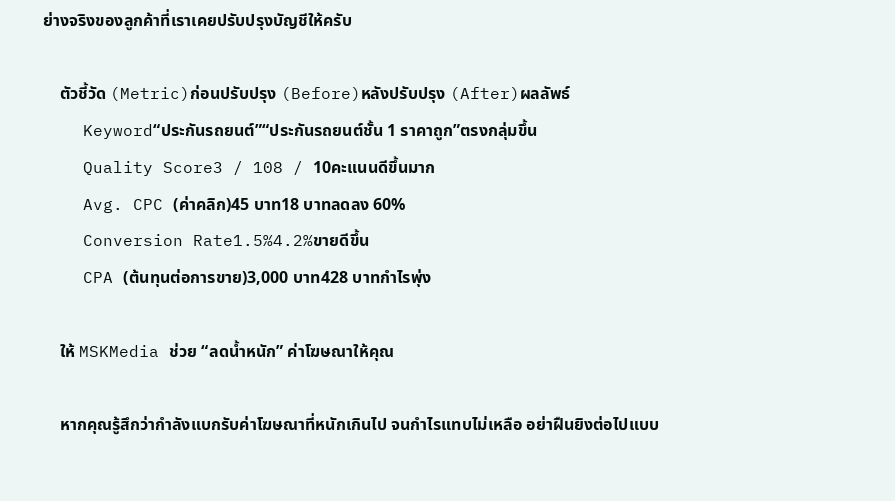ย่างจริงของลูกค้าที่เราเคยปรับปรุงบัญชีให้ครับ

    ตัวชี้วัด (Metric)ก่อนปรับปรุง (Before)หลังปรับปรุง (After)ผลลัพธ์
    Keyword“ประกันรถยนต์”“ประกันรถยนต์ชั้น 1 ราคาถูก”ตรงกลุ่มขึ้น
    Quality Score3 / 108 / 10คะแนนดีขึ้นมาก
    Avg. CPC (ค่าคลิก)45 บาท18 บาทลดลง 60%
    Conversion Rate1.5%4.2%ขายดีขึ้น
    CPA (ต้นทุนต่อการขาย)3,000 บาท428 บาทกำไรพุ่ง

    ให้ MSKMedia ช่วย “ลดน้ำหนัก” ค่าโฆษณาให้คุณ

    หากคุณรู้สึกว่ากำลังแบกรับค่าโฆษณาที่หนักเกินไป จนกำไรแทบไม่เหลือ อย่าฝืนยิงต่อไปแบบ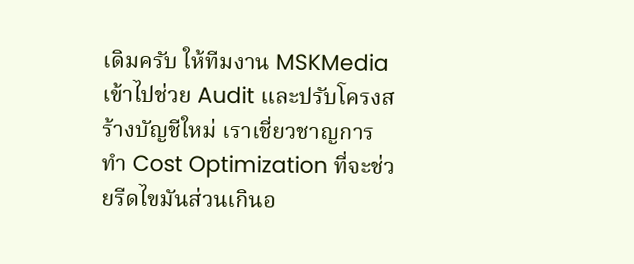เดิมครับ ให้ทีมงาน MSKMedia เข้าไปช่วย Audit และปรับโครงสร้างบัญชีใหม่ เราเชี่ยวชาญการทำ Cost Optimization ที่จะช่วยรีดไขมันส่วนเกินอ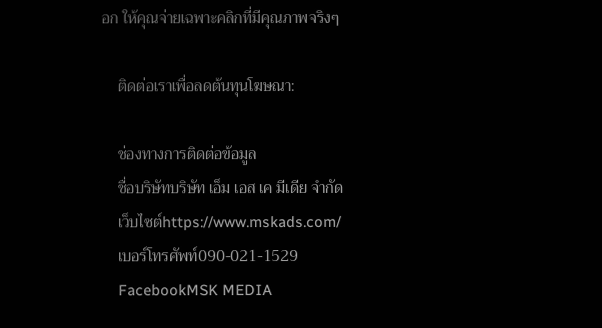อก ให้คุณจ่ายเฉพาะคลิกที่มีคุณภาพจริงๆ

    ติดต่อเราเพื่อลดต้นทุนโฆษณา:

    ช่องทางการติดต่อข้อมูล
    ชื่อบริษัทบริษัท เอ็ม เอส เค มีเดีย จำกัด
    เว็บไซต์https://www.mskads.com/
    เบอร์โทรศัพท์090-021-1529
    FacebookMSK MEDIA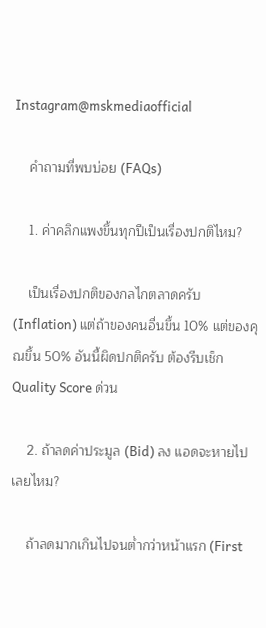Instagram@mskmediaofficial

    คำถามที่พบบ่อย (FAQs)

    1. ค่าคลิกแพงขึ้นทุกปีเป็นเรื่องปกติไหม?

    เป็นเรื่องปกติของกลไกตลาดครับ (Inflation) แต่ถ้าของคนอื่นขึ้น 10% แต่ของคุณขึ้น 50% อันนี้ผิดปกติครับ ต้องรีบเช็ก Quality Score ด่วน

    2. ถ้าลดค่าประมูล (Bid) ลง แอดจะหายไปเลยไหม?

    ถ้าลดมากเกินไปจนต่ำกว่าหน้าแรก (First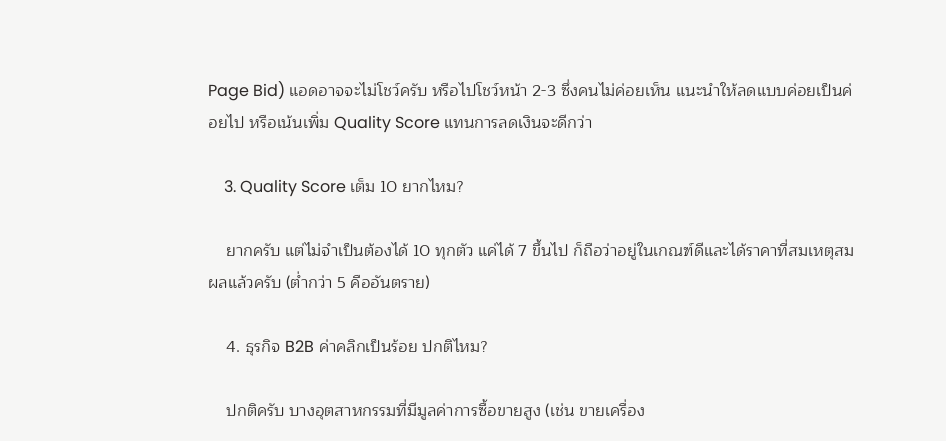Page Bid) แอดอาจจะไม่โชว์ครับ หรือไปโชว์หน้า 2-3 ซึ่งคนไม่ค่อยเห็น แนะนำให้ลดแบบค่อยเป็นค่อยไป หรือเน้นเพิ่ม Quality Score แทนการลดเงินจะดีกว่า

    3. Quality Score เต็ม 10 ยากไหม?

    ยากครับ แต่ไม่จำเป็นต้องได้ 10 ทุกตัว แค่ได้ 7 ขึ้นไป ก็ถือว่าอยู่ในเกณฑ์ดีและได้ราคาที่สมเหตุสมผลแล้วครับ (ต่ำกว่า 5 คืออันตราย)

    4. ธุรกิจ B2B ค่าคลิกเป็นร้อย ปกติไหม?

    ปกติครับ บางอุตสาหกรรมที่มีมูลค่าการซื้อขายสูง (เช่น ขายเครื่อง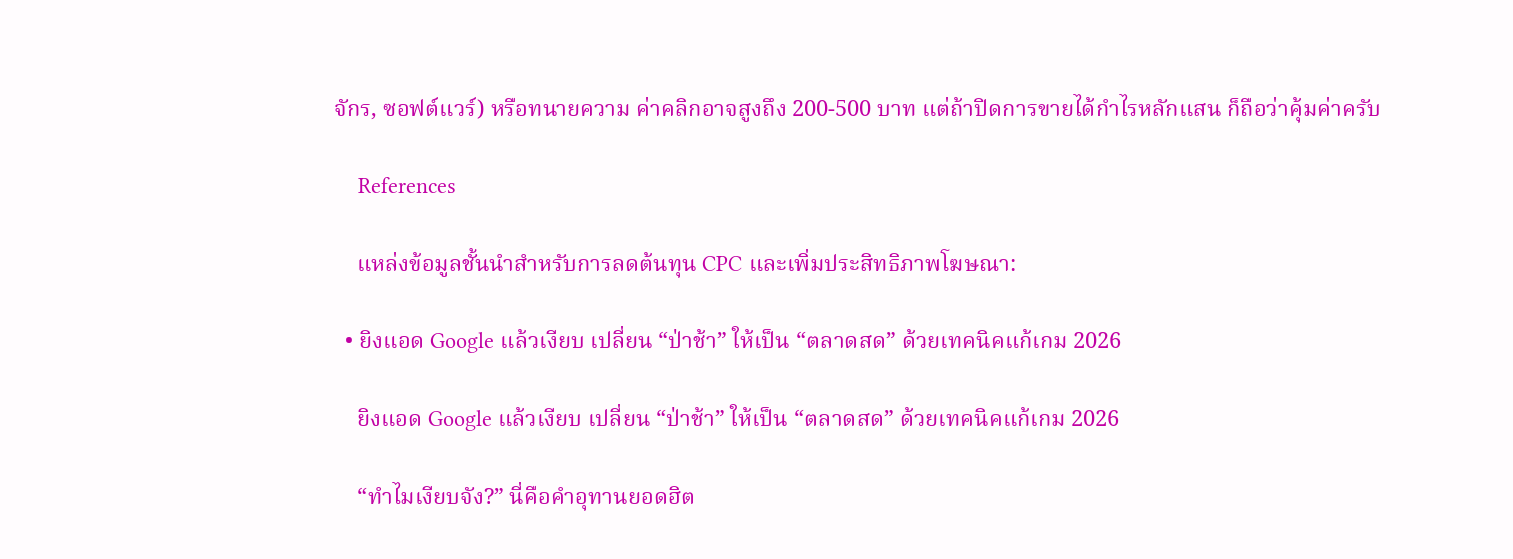จักร, ซอฟต์แวร์) หรือทนายความ ค่าคลิกอาจสูงถึง 200-500 บาท แต่ถ้าปิดการขายได้กำไรหลักแสน ก็ถือว่าคุ้มค่าครับ

    References

    แหล่งข้อมูลชั้นนำสำหรับการลดต้นทุน CPC และเพิ่มประสิทธิภาพโฆษณา:

  • ยิงแอด Google แล้วเงียบ เปลี่ยน “ป่าช้า” ให้เป็น “ตลาดสด” ด้วยเทคนิคแก้เกม 2026

    ยิงแอด Google แล้วเงียบ เปลี่ยน “ป่าช้า” ให้เป็น “ตลาดสด” ด้วยเทคนิคแก้เกม 2026

    “ทำไมเงียบจัง?” นี่คือคำอุทานยอดฮิต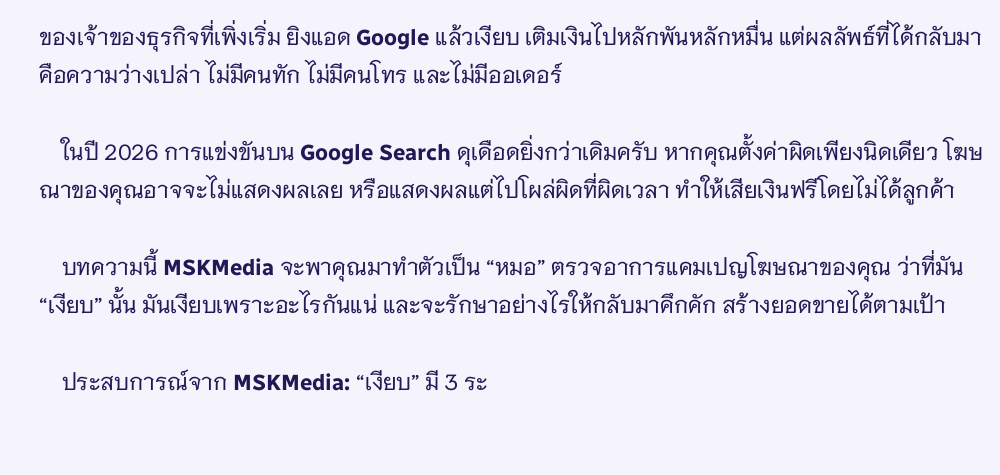ของเจ้าของธุรกิจที่เพิ่งเริ่ม ยิงแอด Google แล้วเงียบ เติมเงินไปหลักพันหลักหมื่น แต่ผลลัพธ์ที่ได้กลับมาคือความว่างเปล่า ไม่มีคนทัก ไม่มีคนโทร และไม่มีออเดอร์

    ในปี 2026 การแข่งขันบน Google Search ดุเดือดยิ่งกว่าเดิมครับ หากคุณตั้งค่าผิดเพียงนิดเดียว โฆษณาของคุณอาจจะไม่แสดงผลเลย หรือแสดงผลแต่ไปโผล่ผิดที่ผิดเวลา ทำให้เสียเงินฟรีโดยไม่ได้ลูกค้า

    บทความนี้ MSKMedia จะพาคุณมาทำตัวเป็น “หมอ” ตรวจอาการแคมเปญโฆษณาของคุณ ว่าที่มัน “เงียบ” นั้น มันเงียบเพราะอะไรกันแน่ และจะรักษาอย่างไรให้กลับมาคึกคัก สร้างยอดขายได้ตามเป้า

    ประสบการณ์จาก MSKMedia: “เงียบ” มี 3 ระ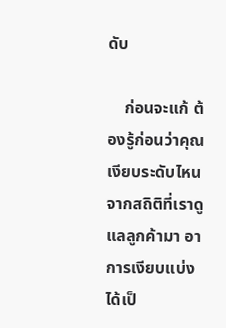ดับ

    ก่อนจะแก้ ต้องรู้ก่อนว่าคุณเงียบระดับไหน จากสถิติที่เราดูแลลูกค้ามา อาการเงียบแบ่งได้เป็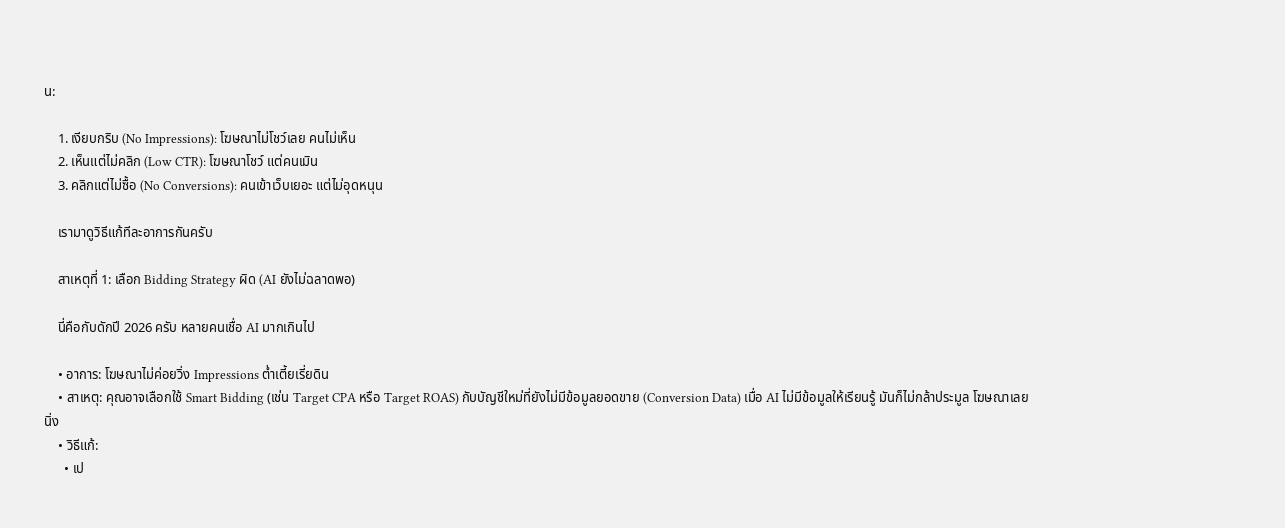น:

    1. เงียบกริบ (No Impressions): โฆษณาไม่โชว์เลย คนไม่เห็น
    2. เห็นแต่ไม่คลิก (Low CTR): โฆษณาโชว์ แต่คนเมิน
    3. คลิกแต่ไม่ซื้อ (No Conversions): คนเข้าเว็บเยอะ แต่ไม่อุดหนุน

    เรามาดูวิธีแก้ทีละอาการกันครับ

    สาเหตุที่ 1: เลือก Bidding Strategy ผิด (AI ยังไม่ฉลาดพอ)

    นี่คือกับดักปี 2026 ครับ หลายคนเชื่อ AI มากเกินไป

    • อาการ: โฆษณาไม่ค่อยวิ่ง Impressions ต่ำเตี้ยเรี่ยดิน
    • สาเหตุ: คุณอาจเลือกใช้ Smart Bidding (เช่น Target CPA หรือ Target ROAS) กับบัญชีใหม่ที่ยังไม่มีข้อมูลยอดขาย (Conversion Data) เมื่อ AI ไม่มีข้อมูลให้เรียนรู้ มันก็ไม่กล้าประมูล โฆษณาเลยนิ่ง
    • วิธีแก้:
      • เป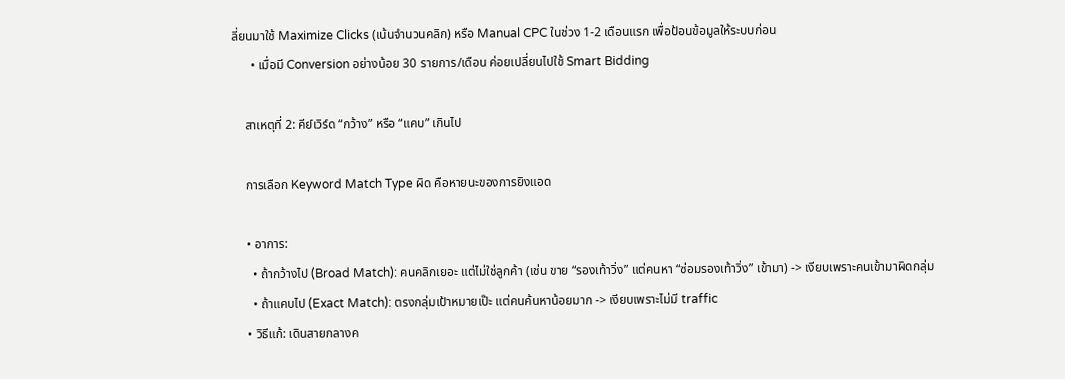ลี่ยนมาใช้ Maximize Clicks (เน้นจำนวนคลิก) หรือ Manual CPC ในช่วง 1-2 เดือนแรก เพื่อป้อนข้อมูลให้ระบบก่อน
      • เมื่อมี Conversion อย่างน้อย 30 รายการ/เดือน ค่อยเปลี่ยนไปใช้ Smart Bidding

    สาเหตุที่ 2: คีย์เวิร์ด “กว้าง” หรือ “แคบ” เกินไป

    การเลือก Keyword Match Type ผิด คือหายนะของการยิงแอด

    • อาการ:
      • ถ้ากว้างไป (Broad Match): คนคลิกเยอะ แต่ไม่ใช่ลูกค้า (เช่น ขาย “รองเท้าวิ่ง” แต่คนหา “ซ่อมรองเท้าวิ่ง” เข้ามา) -> เงียบเพราะคนเข้ามาผิดกลุ่ม
      • ถ้าแคบไป (Exact Match): ตรงกลุ่มเป้าหมายเป๊ะ แต่คนค้นหาน้อยมาก -> เงียบเพราะไม่มี traffic
    • วิธีแก้: เดินสายกลางค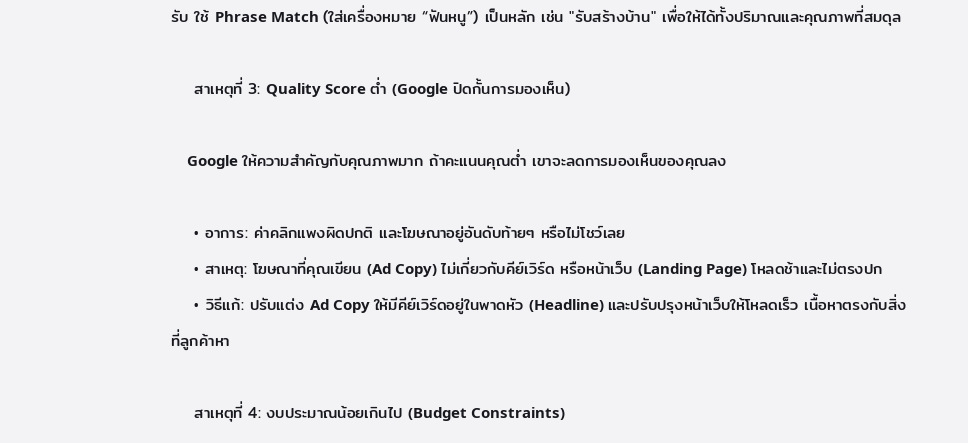รับ ใช้ Phrase Match (ใส่เครื่องหมาย “ฟันหนู”) เป็นหลัก เช่น "รับสร้างบ้าน" เพื่อให้ได้ทั้งปริมาณและคุณภาพที่สมดุล

    สาเหตุที่ 3: Quality Score ต่ำ (Google ปิดกั้นการมองเห็น)

    Google ให้ความสำคัญกับคุณภาพมาก ถ้าคะแนนคุณต่ำ เขาจะลดการมองเห็นของคุณลง

    • อาการ: ค่าคลิกแพงผิดปกติ และโฆษณาอยู่อันดับท้ายๆ หรือไม่โชว์เลย
    • สาเหตุ: โฆษณาที่คุณเขียน (Ad Copy) ไม่เกี่ยวกับคีย์เวิร์ด หรือหน้าเว็บ (Landing Page) โหลดช้าและไม่ตรงปก
    • วิธีแก้: ปรับแต่ง Ad Copy ให้มีคีย์เวิร์ดอยู่ในพาดหัว (Headline) และปรับปรุงหน้าเว็บให้โหลดเร็ว เนื้อหาตรงกับสิ่งที่ลูกค้าหา

    สาเหตุที่ 4: งบประมาณน้อยเกินไป (Budget Constraints)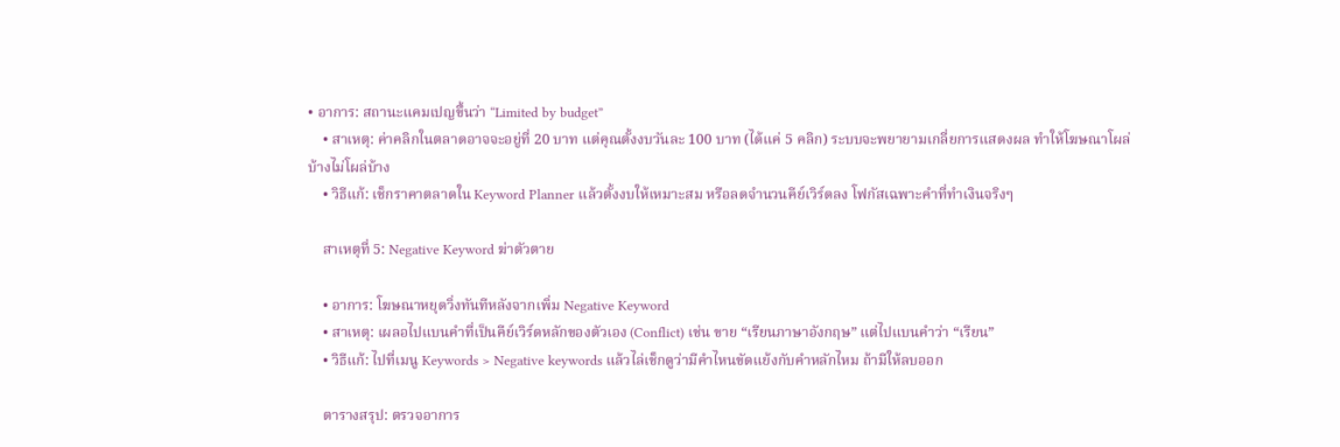• อาการ: สถานะแคมเปญขึ้นว่า “Limited by budget”
    • สาเหตุ: ค่าคลิกในตลาดอาจจะอยู่ที่ 20 บาท แต่คุณตั้งงบวันละ 100 บาท (ได้แค่ 5 คลิก) ระบบจะพยายามเกลี่ยการแสดงผล ทำให้โฆษณาโผล่บ้างไม่โผล่บ้าง
    • วิธีแก้: เช็กราคาตลาดใน Keyword Planner แล้วตั้งงบให้เหมาะสม หรือลดจำนวนคีย์เวิร์ดลง โฟกัสเฉพาะคำที่ทำเงินจริงๆ

    สาเหตุที่ 5: Negative Keyword ฆ่าตัวตาย

    • อาการ: โฆษณาหยุดวิ่งทันทีหลังจากเพิ่ม Negative Keyword
    • สาเหตุ: เผลอไปแบนคำที่เป็นคีย์เวิร์ดหลักของตัวเอง (Conflict) เช่น ขาย “เรียนภาษาอังกฤษ” แต่ไปแบนคำว่า “เรียน”
    • วิธีแก้: ไปที่เมนู Keywords > Negative keywords แล้วไล่เช็กดูว่ามีคำไหนขัดแย้งกับคำหลักไหม ถ้ามีให้ลบออก

    ตารางสรุป: ตรวจอาการ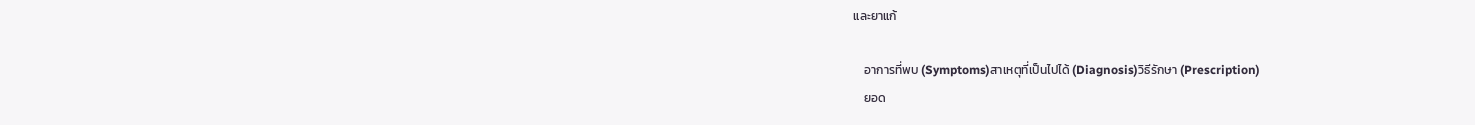และยาแก้

    อาการที่พบ (Symptoms)สาเหตุที่เป็นไปได้ (Diagnosis)วิธีรักษา (Prescription)
    ยอด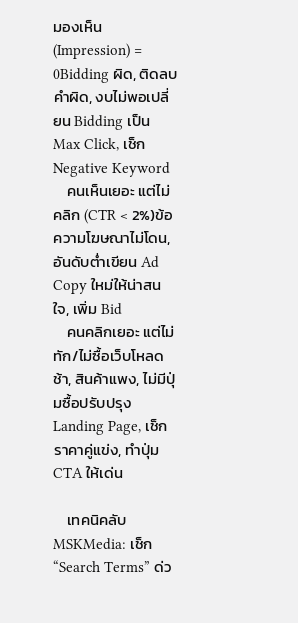มองเห็น (Impression) = 0Bidding ผิด, ติดลบคำผิด, งบไม่พอเปลี่ยน Bidding เป็น Max Click, เช็ก Negative Keyword
    คนเห็นเยอะ แต่ไม่คลิก (CTR < 2%)ข้อความโฆษณาไม่โดน, อันดับต่ำเขียน Ad Copy ใหม่ให้น่าสนใจ, เพิ่ม Bid
    คนคลิกเยอะ แต่ไม่ทัก/ไม่ซื้อเว็บโหลดช้า, สินค้าแพง, ไม่มีปุ่มซื้อปรับปรุง Landing Page, เช็กราคาคู่แข่ง, ทำปุ่ม CTA ให้เด่น

    เทคนิคลับ MSKMedia: เช็ก “Search Terms” ด่ว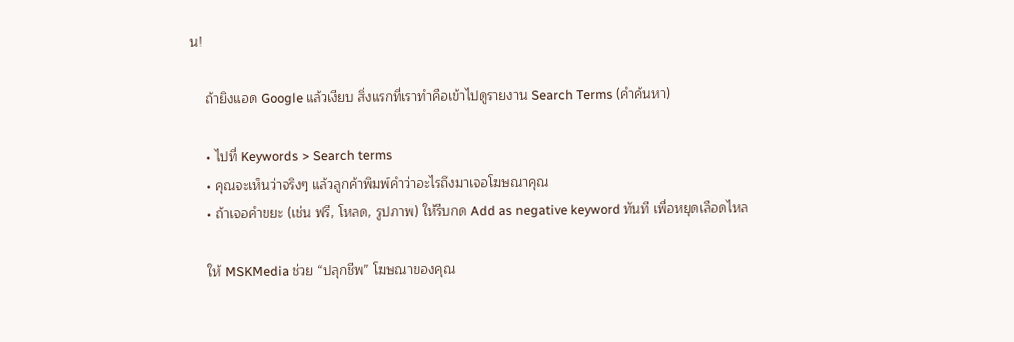น!

    ถ้ายิงแอด Google แล้วเงียบ สิ่งแรกที่เราทำคือเข้าไปดูรายงาน Search Terms (คำค้นหา)

    • ไปที่ Keywords > Search terms
    • คุณจะเห็นว่าจริงๆ แล้วลูกค้าพิมพ์คำว่าอะไรถึงมาเจอโฆษณาคุณ
    • ถ้าเจอคำขยะ (เช่น ฟรี, โหลด, รูปภาพ) ให้รีบกด Add as negative keyword ทันที เพื่อหยุดเลือดไหล

    ให้ MSKMedia ช่วย “ปลุกชีพ” โฆษณาของคุณ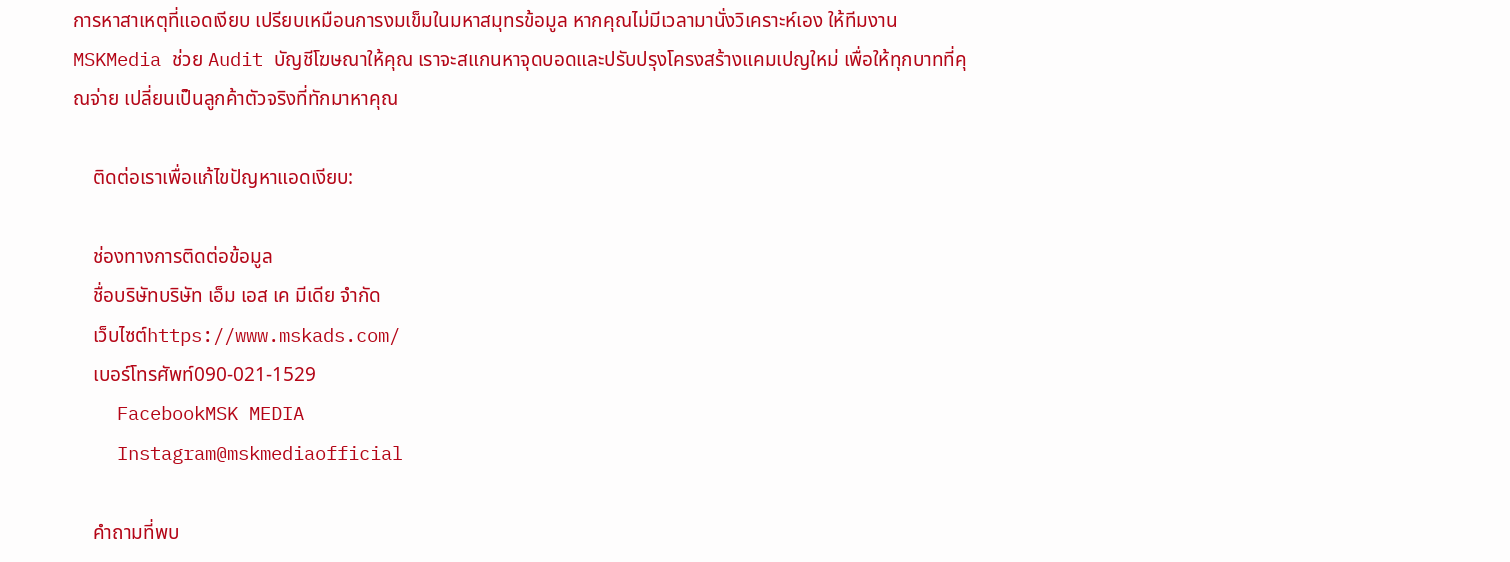การหาสาเหตุที่แอดเงียบ เปรียบเหมือนการงมเข็มในมหาสมุทรข้อมูล หากคุณไม่มีเวลามานั่งวิเคราะห์เอง ให้ทีมงาน MSKMedia ช่วย Audit บัญชีโฆษณาให้คุณ เราจะสแกนหาจุดบอดและปรับปรุงโครงสร้างแคมเปญใหม่ เพื่อให้ทุกบาทที่คุณจ่าย เปลี่ยนเป็นลูกค้าตัวจริงที่ทักมาหาคุณ

    ติดต่อเราเพื่อแก้ไขปัญหาแอดเงียบ:

    ช่องทางการติดต่อข้อมูล
    ชื่อบริษัทบริษัท เอ็ม เอส เค มีเดีย จำกัด
    เว็บไซต์https://www.mskads.com/
    เบอร์โทรศัพท์090-021-1529
    FacebookMSK MEDIA
    Instagram@mskmediaofficial

    คำถามที่พบ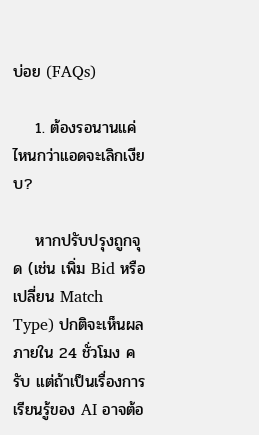บ่อย (FAQs)

    1. ต้องรอนานแค่ไหนกว่าแอดจะเลิกเงียบ?

    หากปรับปรุงถูกจุด (เช่น เพิ่ม Bid หรือเปลี่ยน Match Type) ปกติจะเห็นผลภายใน 24 ชั่วโมง ครับ แต่ถ้าเป็นเรื่องการเรียนรู้ของ AI อาจต้อ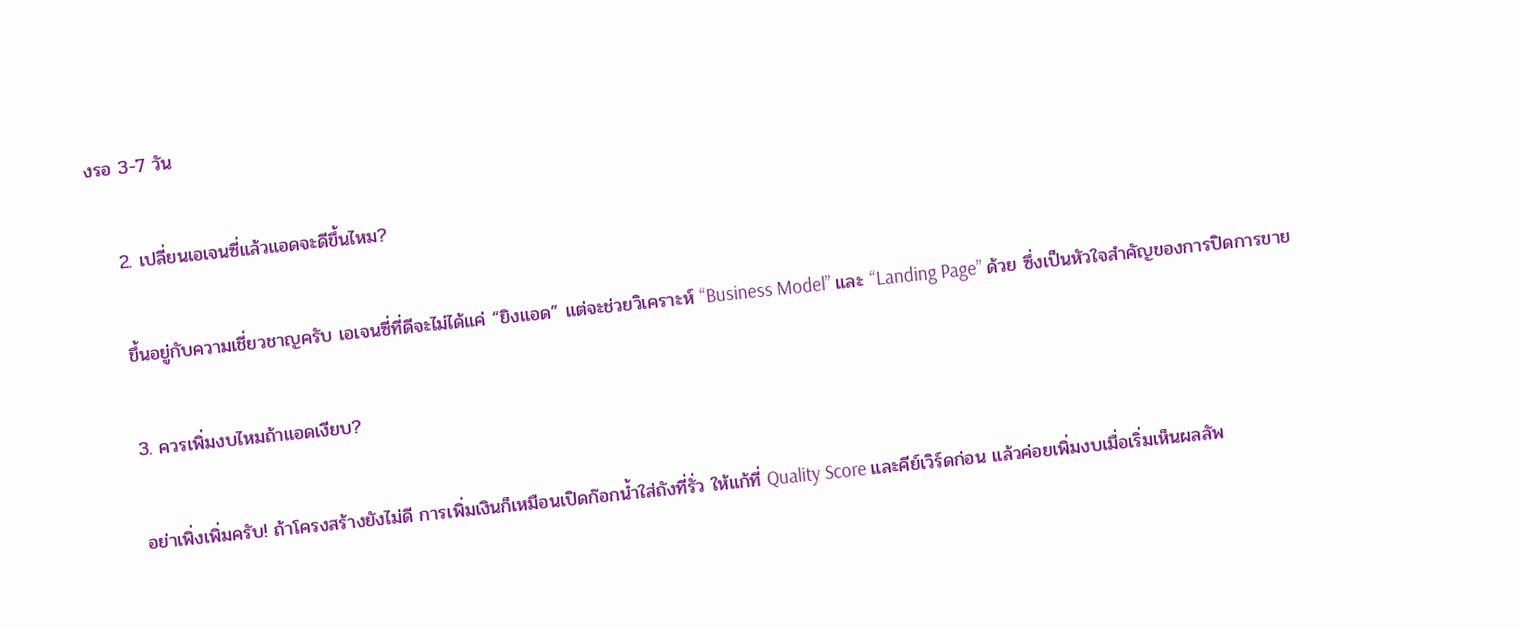งรอ 3-7 วัน

    2. เปลี่ยนเอเจนซี่แล้วแอดจะดีขึ้นไหม?

    ขึ้นอยู่กับความเชี่ยวชาญครับ เอเจนซี่ที่ดีจะไม่ได้แค่ “ยิงแอด” แต่จะช่วยวิเคราะห์ “Business Model” และ “Landing Page” ด้วย ซึ่งเป็นหัวใจสำคัญของการปิดการขาย

    3. ควรเพิ่มงบไหมถ้าแอดเงียบ?

    อย่าเพิ่งเพิ่มครับ! ถ้าโครงสร้างยังไม่ดี การเพิ่มเงินก็เหมือนเปิดก๊อกน้ำใส่ถังที่รั่ว ให้แก้ที่ Quality Score และคีย์เวิร์ดก่อน แล้วค่อยเพิ่มงบเมื่อเริ่มเห็นผลลัพ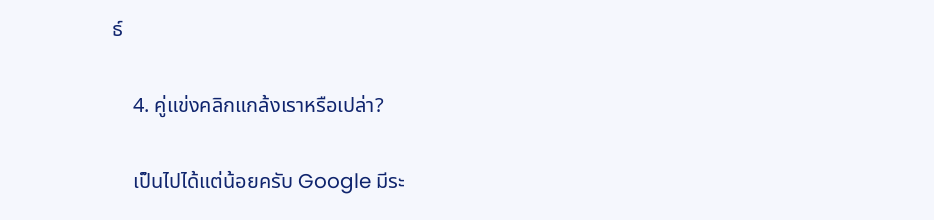ธ์

    4. คู่แข่งคลิกแกล้งเราหรือเปล่า?

    เป็นไปได้แต่น้อยครับ Google มีระ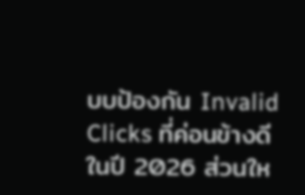บบป้องกัน Invalid Clicks ที่ค่อนข้างดีในปี 2026 ส่วนให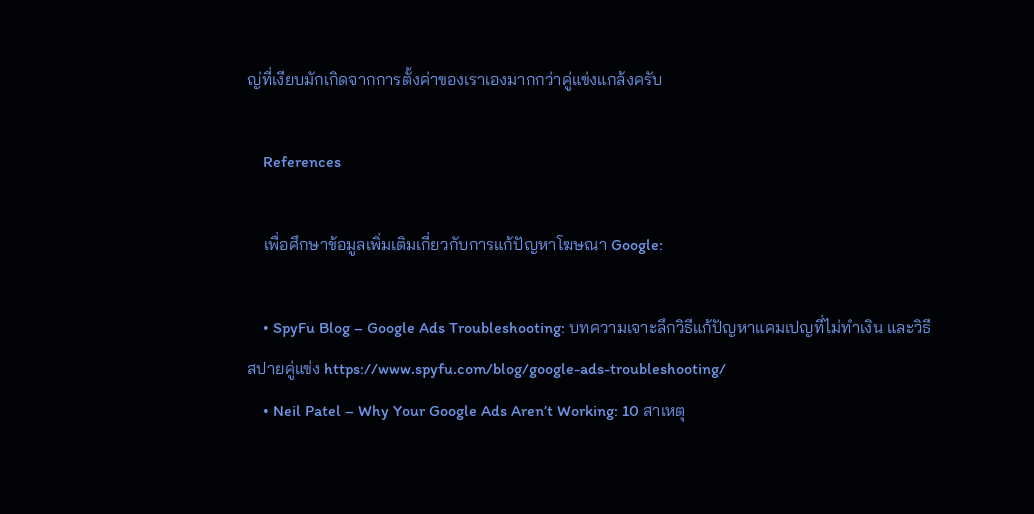ญ่ที่เงียบมักเกิดจากการตั้งค่าของเราเองมากกว่าคู่แข่งแกล้งครับ

    References

    เพื่อศึกษาข้อมูลเพิ่มเติมเกี่ยวกับการแก้ปัญหาโฆษณา Google:

    • SpyFu Blog – Google Ads Troubleshooting: บทความเจาะลึกวิธีแก้ปัญหาแคมเปญที่ไม่ทำเงิน และวิธีสปายคู่แข่ง https://www.spyfu.com/blog/google-ads-troubleshooting/
    • Neil Patel – Why Your Google Ads Aren’t Working: 10 สาเหตุ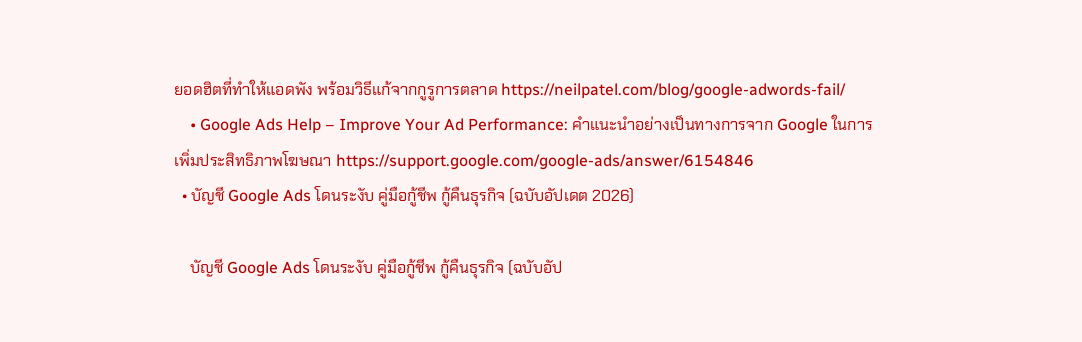ยอดฮิตที่ทำให้แอดพัง พร้อมวิธีแก้จากกูรูการตลาด https://neilpatel.com/blog/google-adwords-fail/
    • Google Ads Help – Improve Your Ad Performance: คำแนะนำอย่างเป็นทางการจาก Google ในการเพิ่มประสิทธิภาพโฆษณา https://support.google.com/google-ads/answer/6154846
  • บัญชี Google Ads โดนระงับ คู่มือกู้ชีพ กู้คืนธุรกิจ (ฉบับอัปเดต 2026)

    บัญชี Google Ads โดนระงับ คู่มือกู้ชีพ กู้คืนธุรกิจ (ฉบับอัป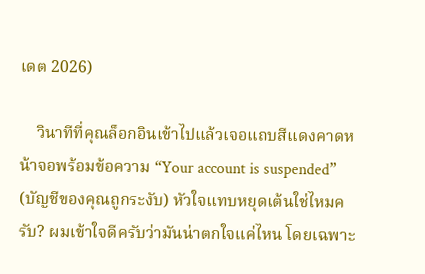เดต 2026)

    วินาทีที่คุณล็อกอินเข้าไปแล้วเจอแถบสีแดงคาดหน้าจอพร้อมข้อความ “Your account is suspended” (บัญชีของคุณถูกระงับ) หัวใจแทบหยุดเต้นใช่ไหมครับ? ผมเข้าใจดีครับว่ามันน่าตกใจแค่ไหน โดยเฉพาะ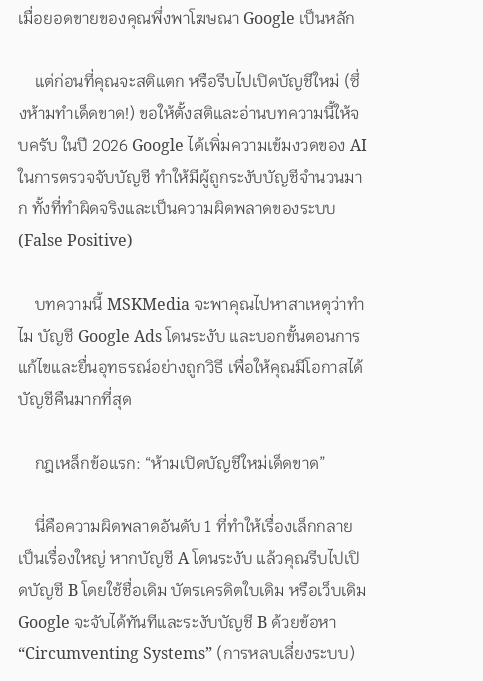เมื่อยอดขายของคุณพึ่งพาโฆษณา Google เป็นหลัก

    แต่ก่อนที่คุณจะสติแตก หรือรีบไปเปิดบัญชีใหม่ (ซึ่งห้ามทำเด็ดขาด!) ขอให้ตั้งสติและอ่านบทความนี้ให้จบครับ ในปี 2026 Google ได้เพิ่มความเข้มงวดของ AI ในการตรวจจับบัญชี ทำให้มีผู้ถูกระงับบัญชีจำนวนมาก ทั้งที่ทำผิดจริงและเป็นความผิดพลาดของระบบ (False Positive)

    บทความนี้ MSKMedia จะพาคุณไปหาสาเหตุว่าทำไม บัญชี Google Ads โดนระงับ และบอกขั้นตอนการแก้ไขและยื่นอุทธรณ์อย่างถูกวิธี เพื่อให้คุณมีโอกาสได้บัญชีคืนมากที่สุด

    กฎเหล็กข้อแรก: “ห้ามเปิดบัญชีใหม่เด็ดขาด”

    นี่คือความผิดพลาดอันดับ 1 ที่ทำให้เรื่องเล็กกลายเป็นเรื่องใหญ่ หากบัญชี A โดนระงับ แล้วคุณรีบไปเปิดบัญชี B โดยใช้ชื่อเดิม บัตรเครดิตใบเดิม หรือเว็บเดิม Google จะจับได้ทันทีและระงับบัญชี B ด้วยข้อหา “Circumventing Systems” (การหลบเลี่ยงระบบ)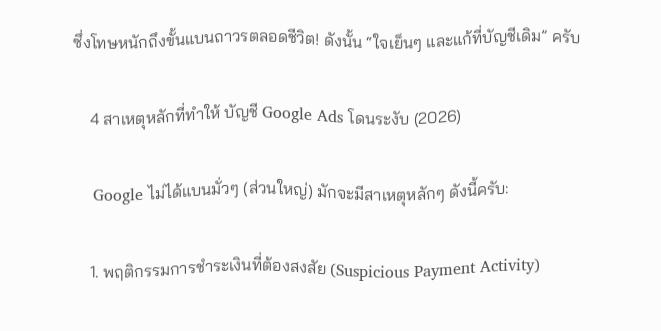ซึ่งโทษหนักถึงขั้นแบนถาวรตลอดชีวิต! ดังนั้น “ใจเย็นๆ และแก้ที่บัญชีเดิม” ครับ

    4 สาเหตุหลักที่ทำให้ บัญชี Google Ads โดนระงับ (2026)

    Google ไม่ได้แบนมั่วๆ (ส่วนใหญ่) มักจะมีสาเหตุหลักๆ ดังนี้ครับ:

    1. พฤติกรรมการชำระเงินที่ต้องสงสัย (Suspicious Payment Activity)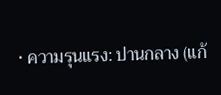• ความรุนแรง: ปานกลาง (แก้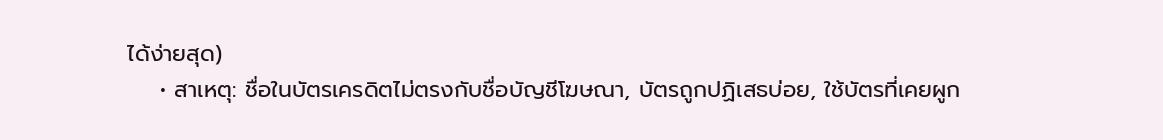ได้ง่ายสุด)
    • สาเหตุ: ชื่อในบัตรเครดิตไม่ตรงกับชื่อบัญชีโฆษณา, บัตรถูกปฏิเสธบ่อย, ใช้บัตรที่เคยผูก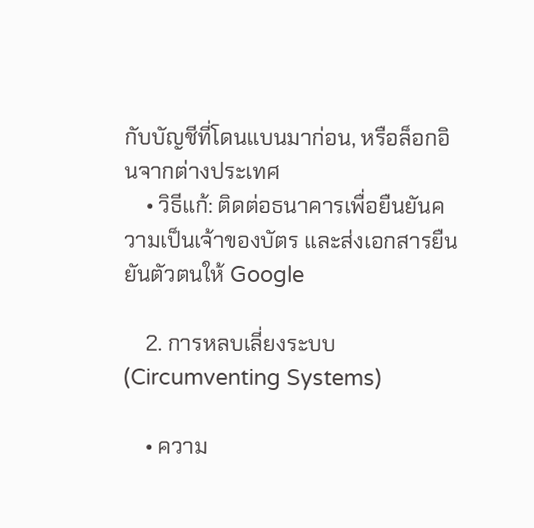กับบัญชีที่โดนแบนมาก่อน, หรือล็อกอินจากต่างประเทศ
    • วิธีแก้: ติดต่อธนาคารเพื่อยืนยันความเป็นเจ้าของบัตร และส่งเอกสารยืนยันตัวตนให้ Google

    2. การหลบเลี่ยงระบบ (Circumventing Systems)

    • ความ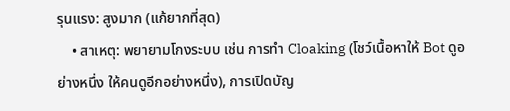รุนแรง: สูงมาก (แก้ยากที่สุด)
    • สาเหตุ: พยายามโกงระบบ เช่น การทำ Cloaking (โชว์เนื้อหาให้ Bot ดูอย่างหนึ่ง ให้คนดูอีกอย่างหนึ่ง), การเปิดบัญ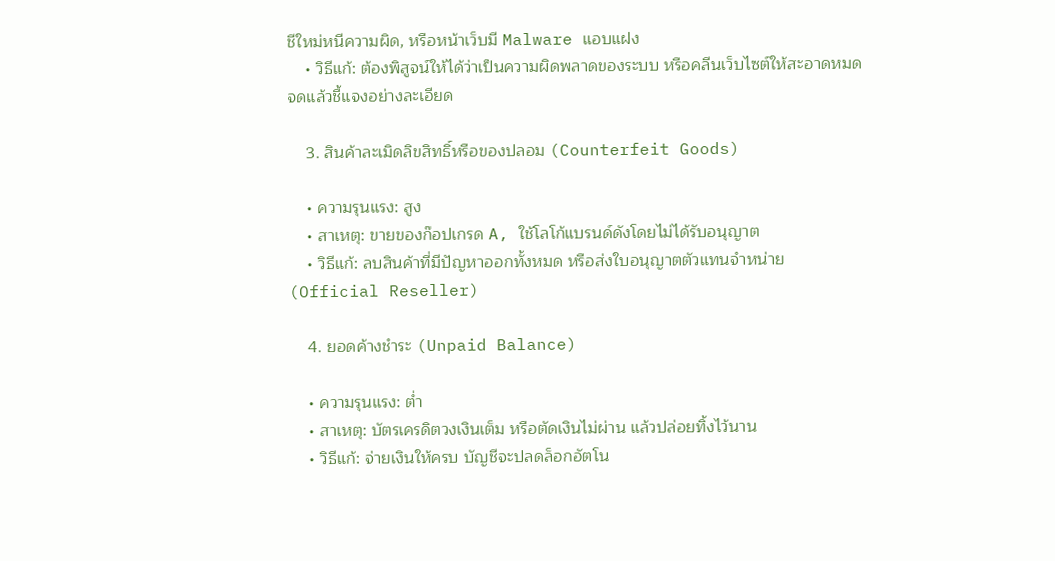ชีใหม่หนีความผิด, หรือหน้าเว็บมี Malware แอบแฝง
    • วิธีแก้: ต้องพิสูจน์ให้ได้ว่าเป็นความผิดพลาดของระบบ หรือคลีนเว็บไซต์ให้สะอาดหมดจดแล้วชี้แจงอย่างละเอียด

    3. สินค้าละเมิดลิขสิทธิ์หรือของปลอม (Counterfeit Goods)

    • ความรุนแรง: สูง
    • สาเหตุ: ขายของก๊อปเกรด A, ใช้โลโก้แบรนด์ดังโดยไม่ได้รับอนุญาต
    • วิธีแก้: ลบสินค้าที่มีปัญหาออกทั้งหมด หรือส่งใบอนุญาตตัวแทนจำหน่าย (Official Reseller)

    4. ยอดค้างชำระ (Unpaid Balance)

    • ความรุนแรง: ต่ำ
    • สาเหตุ: บัตรเครดิตวงเงินเต็ม หรือตัดเงินไม่ผ่าน แล้วปล่อยทิ้งไว้นาน
    • วิธีแก้: จ่ายเงินให้ครบ บัญชีจะปลดล็อกอัตโน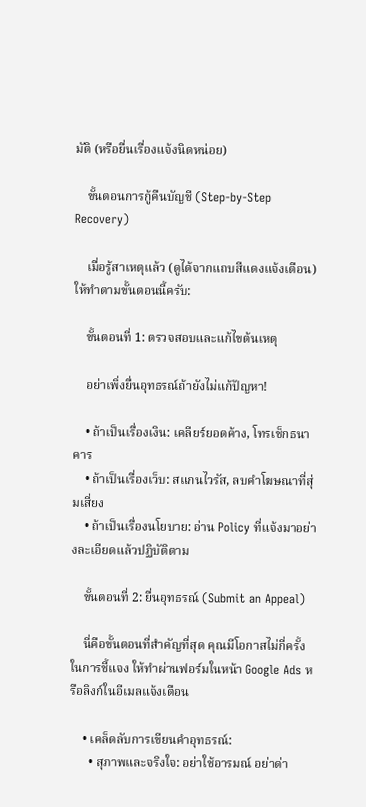มัติ (หรือยื่นเรื่องแจ้งนิดหน่อย)

    ขั้นตอนการกู้คืนบัญชี (Step-by-Step Recovery)

    เมื่อรู้สาเหตุแล้ว (ดูได้จากแถบสีแดงแจ้งเตือน) ให้ทำตามขั้นตอนนี้ครับ:

    ขั้นตอนที่ 1: ตรวจสอบและแก้ไขต้นเหตุ

    อย่าเพิ่งยื่นอุทธรณ์ถ้ายังไม่แก้ปัญหา!

    • ถ้าเป็นเรื่องเงิน: เคลียร์ยอดค้าง, โทรเช็กธนาคาร
    • ถ้าเป็นเรื่องเว็บ: สแกนไวรัส, ลบคำโฆษณาที่สุ่มเสี่ยง
    • ถ้าเป็นเรื่องนโยบาย: อ่าน Policy ที่แจ้งมาอย่างละเอียดแล้วปฏิบัติตาม

    ขั้นตอนที่ 2: ยื่นอุทธรณ์ (Submit an Appeal)

    นี่คือขั้นตอนที่สำคัญที่สุด คุณมีโอกาสไม่กี่ครั้งในการชี้แจง ให้ทำผ่านฟอร์มในหน้า Google Ads หรือลิงก์ในอีเมลแจ้งเตือน

    • เคล็ดลับการเขียนคำอุทธรณ์:
      • สุภาพและจริงใจ: อย่าใช้อารมณ์ อย่าด่า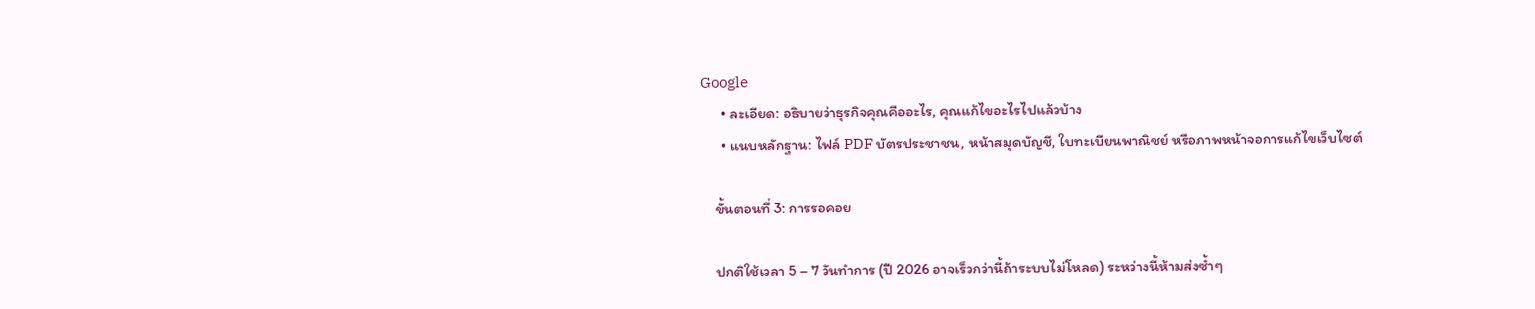Google
      • ละเอียด: อธิบายว่าธุรกิจคุณคืออะไร, คุณแก้ไขอะไรไปแล้วบ้าง
      • แนบหลักฐาน: ไฟล์ PDF บัตรประชาชน, หน้าสมุดบัญชี, ใบทะเบียนพาณิชย์ หรือภาพหน้าจอการแก้ไขเว็บไซต์

    ขั้นตอนที่ 3: การรอคอย

    ปกติใช้เวลา 5 – 7 วันทำการ (ปี 2026 อาจเร็วกว่านี้ถ้าระบบไม่โหลด) ระหว่างนี้ห้ามส่งซ้ำๆ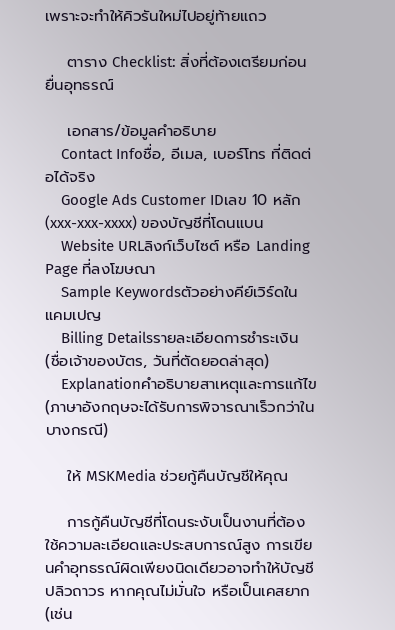เพราะจะทำให้คิวรันใหม่ไปอยู่ท้ายแถว

    ตาราง Checklist: สิ่งที่ต้องเตรียมก่อนยื่นอุทธรณ์

    เอกสาร/ข้อมูลคำอธิบาย
    Contact Infoชื่อ, อีเมล, เบอร์โทร ที่ติดต่อได้จริง
    Google Ads Customer IDเลข 10 หลัก (xxx-xxx-xxxx) ของบัญชีที่โดนแบน
    Website URLลิงก์เว็บไซต์ หรือ Landing Page ที่ลงโฆษณา
    Sample Keywordsตัวอย่างคีย์เวิร์ดในแคมเปญ
    Billing Detailsรายละเอียดการชำระเงิน (ชื่อเจ้าของบัตร, วันที่ตัดยอดล่าสุด)
    Explanationคำอธิบายสาเหตุและการแก้ไข (ภาษาอังกฤษจะได้รับการพิจารณาเร็วกว่าในบางกรณี)

    ให้ MSKMedia ช่วยกู้คืนบัญชีให้คุณ

    การกู้คืนบัญชีที่โดนระงับเป็นงานที่ต้องใช้ความละเอียดและประสบการณ์สูง การเขียนคำอุทธรณ์ผิดเพียงนิดเดียวอาจทำให้บัญชีปลิวถาวร หากคุณไม่มั่นใจ หรือเป็นเคสยาก (เช่น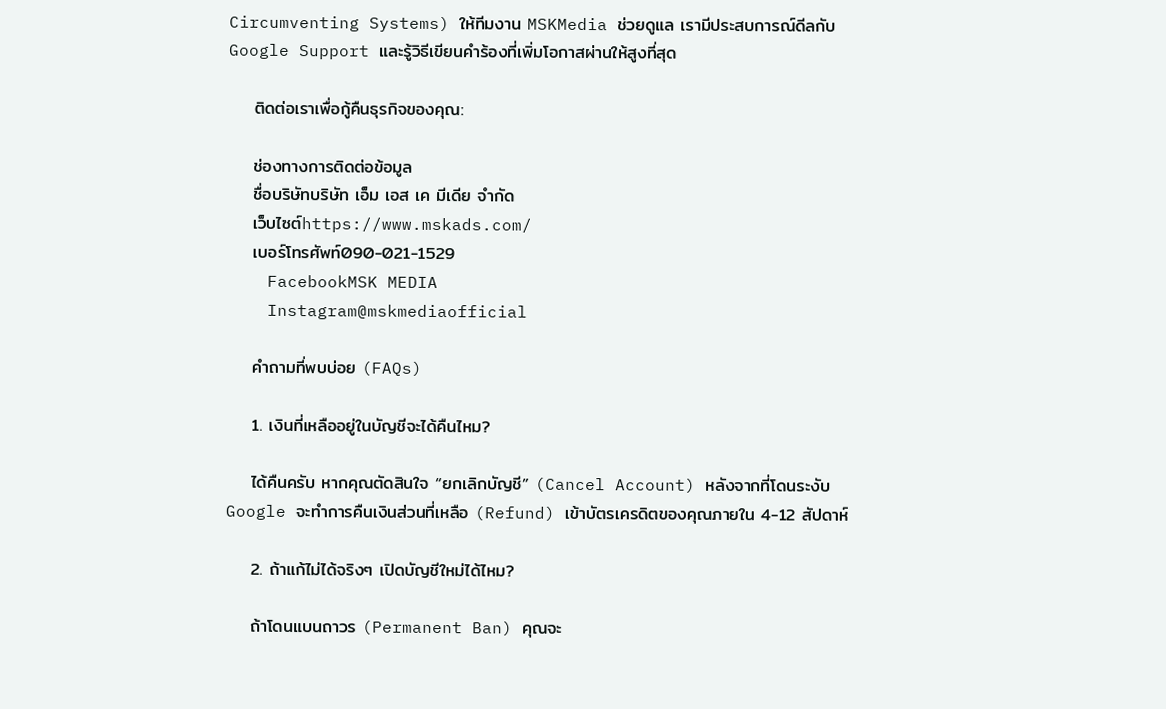Circumventing Systems) ให้ทีมงาน MSKMedia ช่วยดูแล เรามีประสบการณ์ดีลกับ Google Support และรู้วิธีเขียนคำร้องที่เพิ่มโอกาสผ่านให้สูงที่สุด

    ติดต่อเราเพื่อกู้คืนธุรกิจของคุณ:

    ช่องทางการติดต่อข้อมูล
    ชื่อบริษัทบริษัท เอ็ม เอส เค มีเดีย จำกัด
    เว็บไซต์https://www.mskads.com/
    เบอร์โทรศัพท์090-021-1529
    FacebookMSK MEDIA
    Instagram@mskmediaofficial

    คำถามที่พบบ่อย (FAQs)

    1. เงินที่เหลืออยู่ในบัญชีจะได้คืนไหม?

    ได้คืนครับ หากคุณตัดสินใจ “ยกเลิกบัญชี” (Cancel Account) หลังจากที่โดนระงับ Google จะทำการคืนเงินส่วนที่เหลือ (Refund) เข้าบัตรเครดิตของคุณภายใน 4-12 สัปดาห์

    2. ถ้าแก้ไม่ได้จริงๆ เปิดบัญชีใหม่ได้ไหม?

    ถ้าโดนแบนถาวร (Permanent Ban) คุณจะ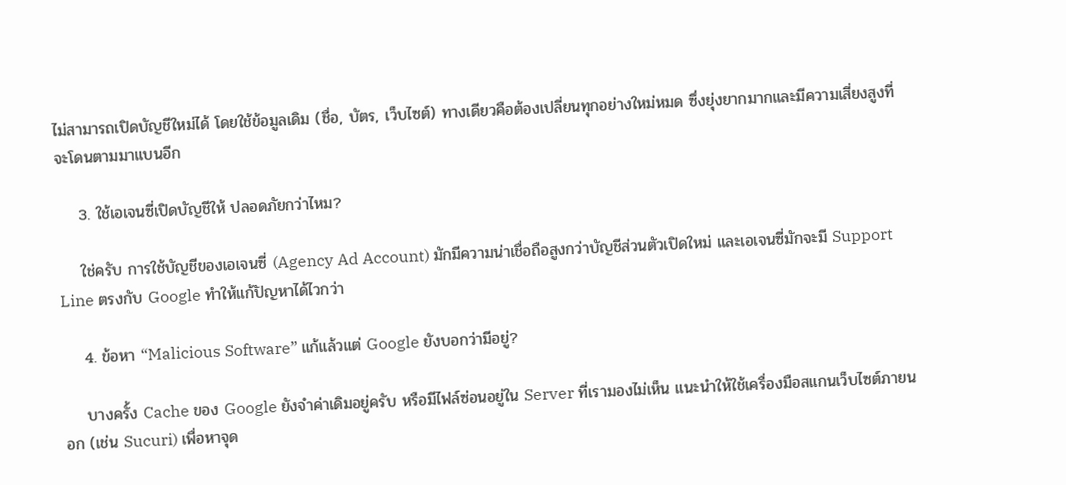ไม่สามารถเปิดบัญชีใหม่ได้ โดยใช้ข้อมูลเดิม (ชื่อ, บัตร, เว็บไซต์) ทางเดียวคือต้องเปลี่ยนทุกอย่างใหม่หมด ซึ่งยุ่งยากมากและมีความเสี่ยงสูงที่จะโดนตามมาแบนอีก

    3. ใช้เอเจนซี่เปิดบัญชีให้ ปลอดภัยกว่าไหม?

    ใช่ครับ การใช้บัญชีของเอเจนซี่ (Agency Ad Account) มักมีความน่าเชื่อถือสูงกว่าบัญชีส่วนตัวเปิดใหม่ และเอเจนซี่มักจะมี Support Line ตรงกับ Google ทำให้แก้ปัญหาได้ไวกว่า

    4. ข้อหา “Malicious Software” แก้แล้วแต่ Google ยังบอกว่ามีอยู่?

    บางครั้ง Cache ของ Google ยังจำค่าเดิมอยู่ครับ หรือมีไฟล์ซ่อนอยู่ใน Server ที่เรามองไม่เห็น แนะนำให้ใช้เครื่องมือสแกนเว็บไซต์ภายนอก (เช่น Sucuri) เพื่อหาจุด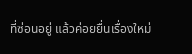ที่ซ่อนอยู่ แล้วค่อยยื่นเรื่องใหม่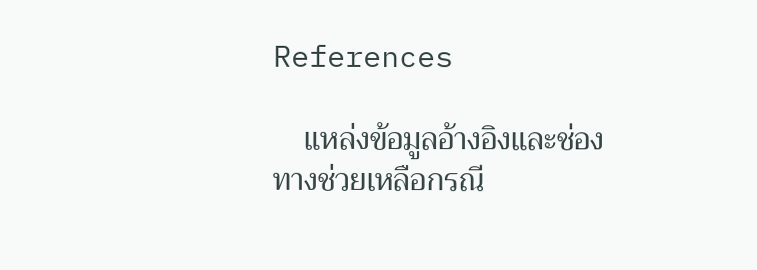References

    แหล่งข้อมูลอ้างอิงและช่องทางช่วยเหลือกรณี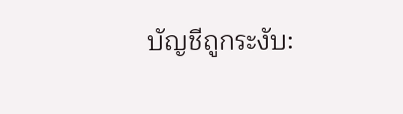บัญชีถูกระงับ: